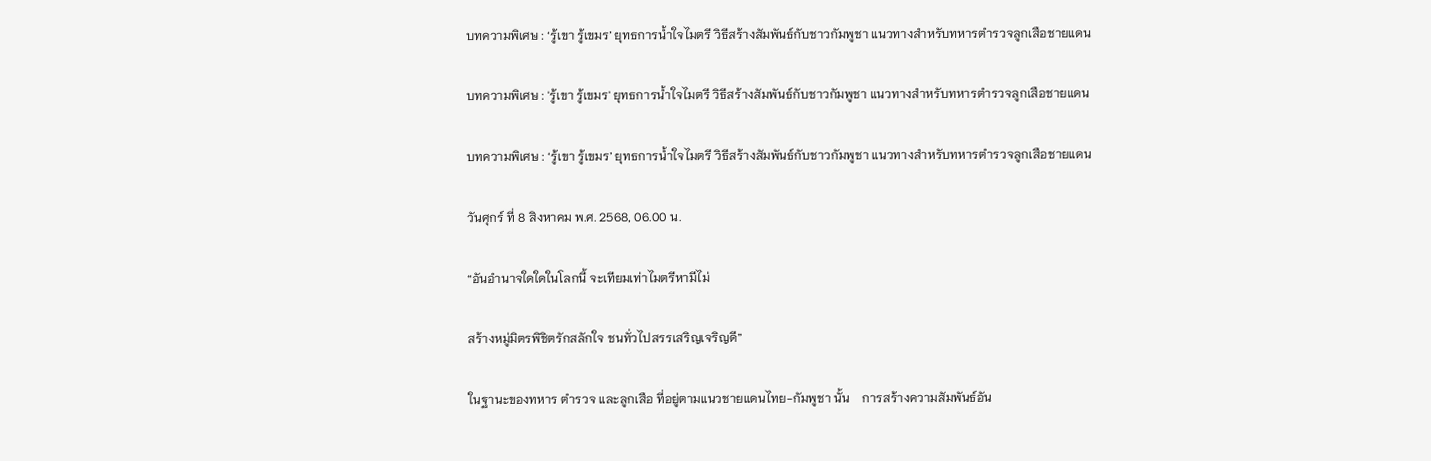บทความพิเศษ : ‘รู้เขา รู้เขมร’ ยุทธการน้ำใจไมตรี วิธีสร้างสัมพันธ์กับชาวกัมพูชา แนวทางสำหรับทหารตำรวจลูกเสือชายแดน

บทความพิเศษ : 'รู้เขา รู้เขมร' ยุทธการน้ำใจไมตรี วิธีสร้างสัมพันธ์กับชาวกัมพูชา แนวทางสำหรับทหารตำรวจลูกเสือชายแดน

บทความพิเศษ : ‘รู้เขา รู้เขมร’ ยุทธการน้ำใจไมตรี วิธีสร้างสัมพันธ์กับชาวกัมพูชา แนวทางสำหรับทหารตำรวจลูกเสือชายแดน

วันศุกร์ ที่ 8 สิงหาคม พ.ศ. 2568, 06.00 น.

“อันอำนาจใดใดในโลกนี้ จะเทียมเท่าไมตรีหามีไม่

สร้างหมู่มิตรพิชิตรักสลักใจ ชนทั่วไปสรรเสริญเจริญดี”

ในฐานะของทหาร ตำรวจ และลูกเสือ ที่อยู่ตามแนวชายแดนไทย-กัมพูชา นั้น    การสร้างความสัมพันธ์อัน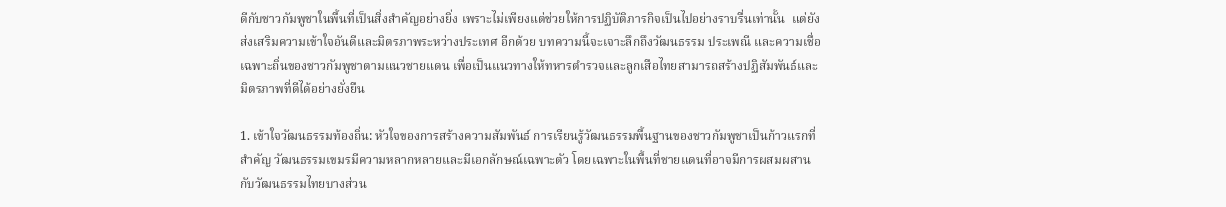ดีกับชาวกัมพูชาในพื้นที่เป็นสิ่งสำคัญอย่างยิ่ง เพราะไม่เพียงแต่ช่วยให้การปฏิบัติภารกิจเป็นไปอย่างราบรื่นเท่านั้น  แต่ยังส่งเสริมความเข้าใจอันดีและมิตรภาพระหว่างประเทศ อีกด้วย บทความนี้จะเจาะลึกถึงวัฒนธรรม ประเพณี และความเชื่อเฉพาะถิ่นของชาวกัมพูชาตามแนวชายแดน เพื่อเป็นแนวทางให้ทหารตำรวจและลูกเสือไทยสามารถสร้างปฏิสัมพันธ์และมิตรภาพที่ดีได้อย่างยั่งยืน

1. เข้าใจวัฒนธรรมท้องถิ่น: หัวใจของการสร้างความสัมพันธ์ การเรียนรู้วัฒนธรรมพื้นฐานของชาวกัมพูชาเป็นก้าวแรกที่สำคัญ วัฒนธรรมเขมรมีความหลากหลายและมีเอกลักษณ์เฉพาะตัว โดยเฉพาะในพื้นที่ชายแดนที่อาจมีการผสมผสานกับวัฒนธรรมไทยบางส่วน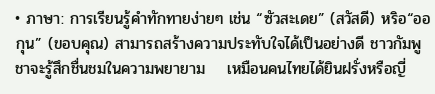• ภาษา: การเรียนรู้คำทักทายง่ายๆ เช่น “ซัวสะเดย” (สวัสดี) หริอ“ออกุน” (ขอบคุณ) สามารถสร้างความประทับใจได้เป็นอย่างดี ชาวกัมพูชาจะรู้สึกชื่นชมในความพยายาม    เหมือนคนไทยได้ยินฝรั่งหรือญี่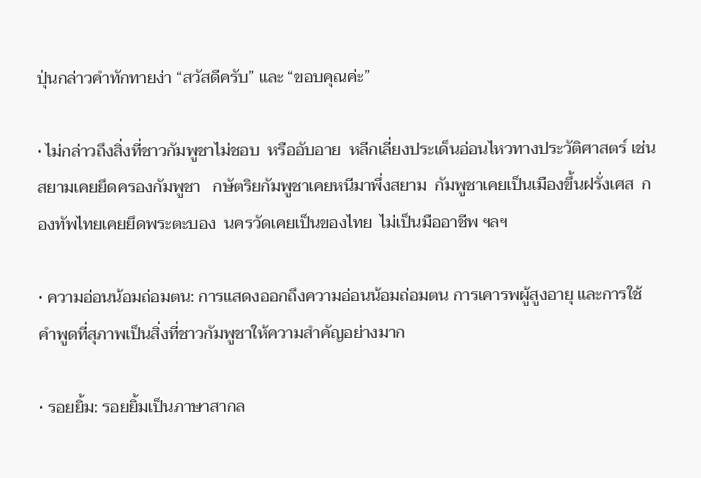ปุ่นกล่าวคำทักทายง่า “สวัสดีครับ” และ “ขอบคุณค่ะ”

• ไม่กล่าวถึงสิ่งที่ชาวกัมพูชาไม่ชอบ  หรืออับอาย  หลีกเลี่ยงประเด็นอ่อนไหวทางประวัติศาสตร์ เช่น สยามเคยยึดครองกัมพูชา   กษัตริยกัมพูชาเคยหนีมาพึ่งสยาม  กัมพูชาเคยเป็นเมืองขึ้นฝรั่งเศส  กองทัพไทยเคยยึดพระตะบอง  นครวัดเคยเป็นของไทย  ไม่เป็นมืออาชีพ ฯลฯ

• ความอ่อนน้อมถ่อมตน: การแสดงออกถึงความอ่อนน้อมถ่อมตน การเคารพผู้สูงอายุ และการใช้คำพูดที่สุภาพเป็นสิ่งที่ชาวกัมพูชาให้ความสำคัญอย่างมาก

• รอยยิ้ม: รอยยิ้มเป็นภาษาสากล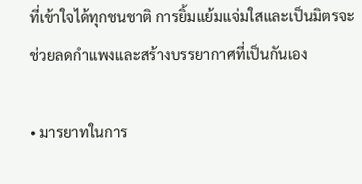ที่เข้าใจได้ทุกชนชาติ การยิ้มแย้มแจ่มใสและเป็นมิตรจะช่วยลดกำแพงและสร้างบรรยากาศที่เป็นกันเอง

• มารยาทในการ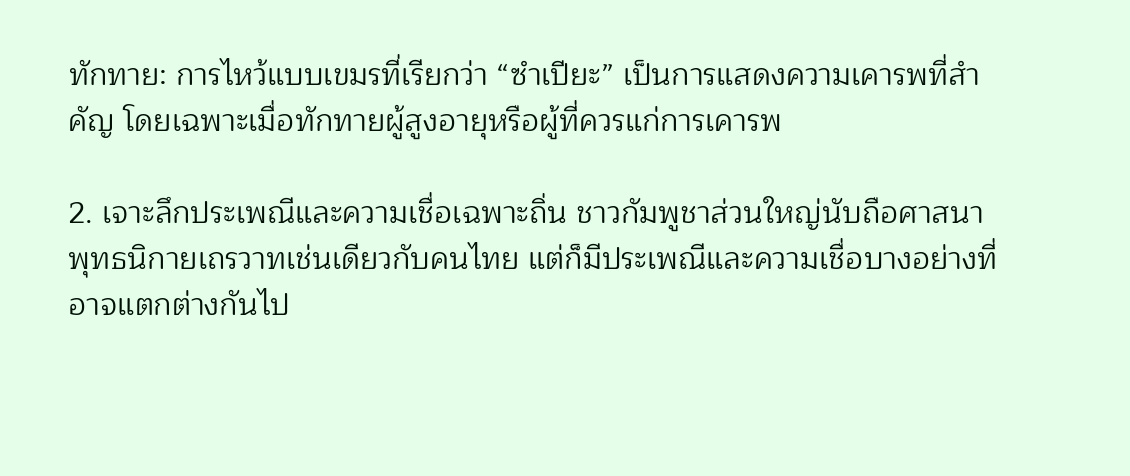ทักทาย: การไหว้แบบเขมรที่เรียกว่า “ซำเปียะ” เป็นการแสดงความเคารพที่สำคัญ โดยเฉพาะเมื่อทักทายผู้สูงอายุหรือผู้ที่ควรแก่การเคารพ

2. เจาะลึกประเพณีและความเชื่อเฉพาะถิ่น ชาวกัมพูชาส่วนใหญ่นับถือศาสนาพุทธนิกายเถรวาทเช่นเดียวกับคนไทย แต่ก็มีประเพณีและความเชื่อบางอย่างที่อาจแตกต่างกันไป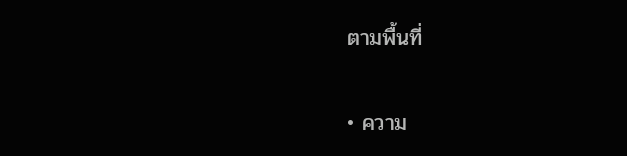ตามพื้นที่

• ความ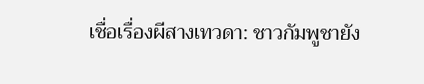เชื่อเรื่องผีสางเทวดา: ชาวกัมพูชายัง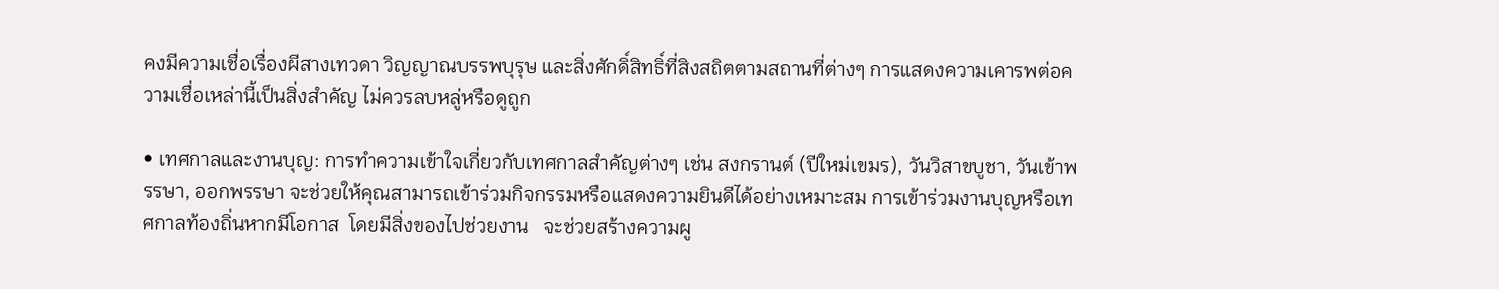คงมีความเชื่อเรื่องผีสางเทวดา วิญญาณบรรพบุรุษ และสิ่งศักดิ์สิทธิ์ที่สิงสถิตตามสถานที่ต่างๆ การแสดงความเคารพต่อความเชื่อเหล่านี้เป็นสิ่งสำคัญ ไม่ควรลบหลู่หรือดูถูก

• เทศกาลและงานบุญ: การทำความเข้าใจเกี่ยวกับเทศกาลสำคัญต่างๆ เช่น สงกรานต์ (ปีใหม่เขมร), วันวิสาขบูชา, วันเข้าพรรษา, ออกพรรษา จะช่วยให้คุณสามารถเข้าร่วมกิจกรรมหรือแสดงความยินดีได้อย่างเหมาะสม การเข้าร่วมงานบุญหรือเทศกาลท้องถิ่นหากมีโอกาส  โดยมีสิ่งของไปช่วยงาน   จะช่วยสร้างความผู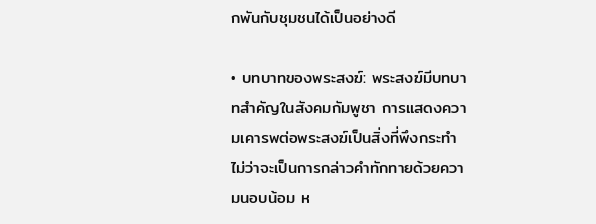กพันกับชุมชนได้เป็นอย่างดี

• บทบาทของพระสงฆ์: พระสงฆ์มีบทบาทสำคัญในสังคมกัมพูชา การแสดงความเคารพต่อพระสงฆ์เป็นสิ่งที่พึงกระทำ ไม่ว่าจะเป็นการกล่าวคำทักทายด้วยความนอบน้อม ห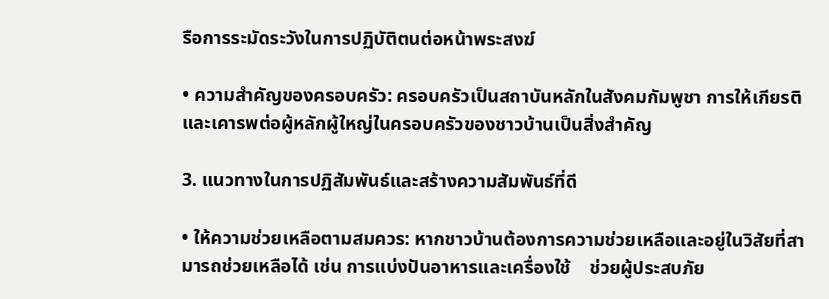รือการระมัดระวังในการปฏิบัติตนต่อหน้าพระสงฆ์

• ความสำคัญของครอบครัว: ครอบครัวเป็นสถาบันหลักในสังคมกัมพูชา การให้เกียรติและเคารพต่อผู้หลักผู้ใหญ่ในครอบครัวของชาวบ้านเป็นสิ่งสำคัญ

3. แนวทางในการปฏิสัมพันธ์และสร้างความสัมพันธ์ที่ดี

• ให้ความช่วยเหลือตามสมควร: หากชาวบ้านต้องการความช่วยเหลือและอยู่ในวิสัยที่สามารถช่วยเหลือได้ เช่น การแบ่งปันอาหารและเครื่องใช้    ช่วยผู้ประสบภัย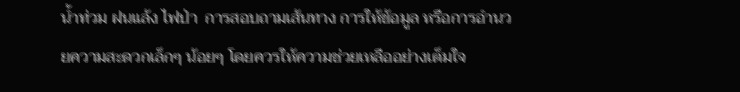น้ำท่วม ฝนแล้ง ไฟป่า  การสอบถามเส้นทาง การให้ข้อมูล หรือการอำนวยความสะดวกเล็กๆ น้อยๆ โดยควรให้ความช่วยเหลืออย่างเต็มใจ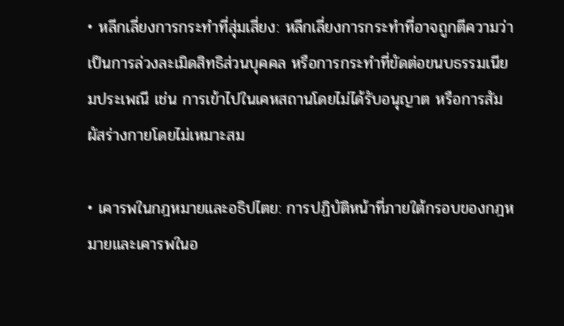• หลีกเลี่ยงการกระทำที่สุ่มเสี่ยง: หลีกเลี่ยงการกระทำที่อาจถูกตีความว่าเป็นการล่วงละเมิดสิทธิส่วนบุคคล หรือการกระทำที่ขัดต่อขนบธรรมเนียมประเพณี เช่น การเข้าไปในเคหสถานโดยไม่ได้รับอนุญาต หรือการสัมผัสร่างกายโดยไม่เหมาะสม

• เคารพในกฎหมายและอธิปไตย: การปฏิบัติหน้าที่ภายใต้กรอบของกฎหมายและเคารพในอ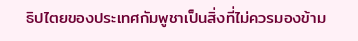ธิปไตยของประเทศกัมพูชาเป็นสิ่งที่ไม่ควรมองข้าม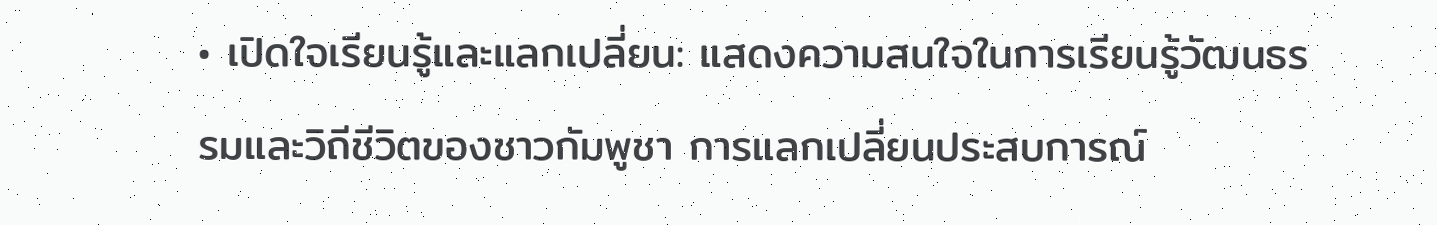• เปิดใจเรียนรู้และแลกเปลี่ยน: แสดงความสนใจในการเรียนรู้วัฒนธรรมและวิถีชีวิตของชาวกัมพูชา การแลกเปลี่ยนประสบการณ์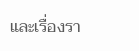และเรื่องรา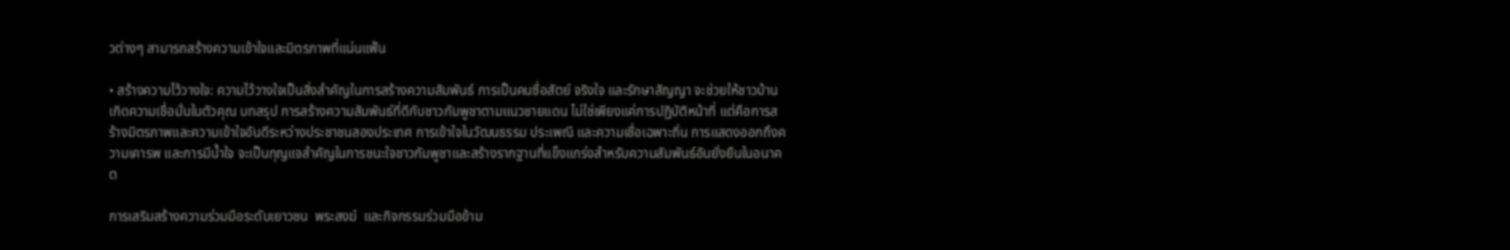วต่างๆ สามารถสร้างความเข้าใจและมิตรภาพที่แน่นแฟ้น

• สร้างความไว้วางใจ: ความไว้วางใจเป็นสิ่งสำคัญในการสร้างความสัมพันธ์ การเป็นคนซื่อสัตย์ จริงใจ และรักษาสัญญา จะช่วยให้ชาวบ้านเกิดความเชื่อมั่นในตัวคุณ บทสรุป การสร้างความสัมพันธ์ที่ดีกับชาวกัมพูชาตามแนวชายแดน ไม่ใช่เพียงแค่การปฏิบัติหน้าที่ แต่คือการสร้างมิตรภาพและความเข้าใจอันดีระหว่างประชาชนสองประเทศ การเข้าใจในวัฒนธรรม ประเพณี และความเชื่อเฉพาะถิ่น การแสดงออกถึงความเคารพ และการมีน้ำใจ จะเป็นกุญแจสำคัญในการชนะใจชาวกัมพูชาและสร้างรากฐานที่แข็งแกร่งสำหรับความสัมพันธ์อันยั่งยืนในอนาคต

การเสริมสร้างความร่วมมือระดับเยาวชน  พระสงฆ์  และกิจกรรมร่วมมือข้าม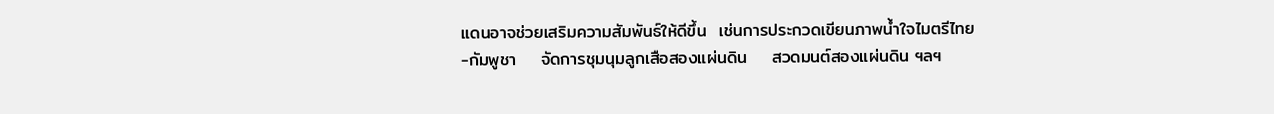แดนอาจช่วยเสริมความสัมพันธ์ให้ดีขึ้น  เช่นการประกวดเขียนภาพน้ำใจไมตรีไทย-กัมพูชา    จัดการชุมนุมลูกเสือสองแผ่นดิน    สวดมนต์สองแผ่นดิน ฯลฯ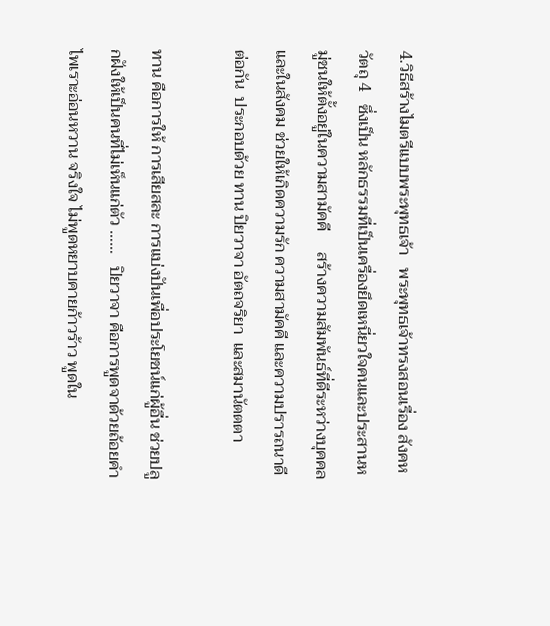4.วิธีสร้างไมตรีแบบพระพุทธเจ้า   พระพุทธเจ้าทรงสอนเรื่อง สังคหวัตถุ 4   ซึ่งเป็น หลักธรรมที่เป็นเครื่องยึดเหนี่ยวใจคนและประสานหมู่ชนให้ตั้งอยู่ในความสามัคคี     สร้างความสัมพันธ์ที่ดีระหว่างบุคคลและในสังคม ช่วยให้เกิดความรัก ความสามัคคี และความปรารถนาดีต่อกัน  ประกอบด้วย ทาน ปิยวาจา อัตถจริยา  และสมานัตตตา

ทาน คือการให้ การเสียสละ การแบ่งปันเพื่อประโยชน์แก่ผู้อื่น ช่วยปลูกฝังให้เป็นคนที่ไม่เห็นแก่ตัว ……   ปิยวาจา คือการพูดจาด้วยถ้อยคำไพเราะอ่อนหวาน จริงใจ ไม่พูดหยาบคายก้าวร้าว พูดใน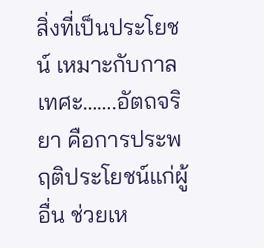สิ่งที่เป็นประโยชน์ เหมาะกับกาลเทศะ…….อัตถจริยา คือการประพฤติประโยชน์แก่ผู้อื่น ช่วยเห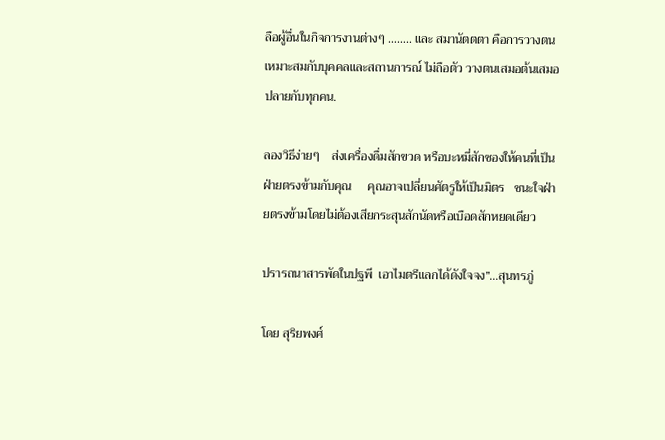ลือผู้อื่นในกิจการงานต่างๆ …….. และ สมานัตตตา คือการวางตนเหมาะสมกับบุคคลและสถานการณ์ ไม่ถือตัว วางตนเสมอต้นเสมอปลายกับทุกคน.

ลองวิธีง่ายๆ    ส่งเครื่องดื่มสักขวด หรือบะหมี่สักซองให้คนที่เป็นฝ่ายตรงข้ามกับคุณ     คุณอาจเปลี่ยนศัตรูให้เป็นมิตร   ชนะใจฝ่ายตรงข้ามโดยไม่ต้องเสียกระสุนสักนัดหรือเบือดสักหยดเดียว

ปรารถนาสารพัดในปฐพี  เอาไมตรีแลกได้ดังใจจง”…สุนทรภู่

โดย สุริยพงศ์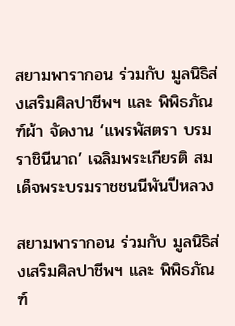สยามพารากอน ร่วมกับ มูลนิธิส่งเสริมศิลปาชีพฯ และ พิพิธภัณฑ์ผ้า จัดงาน ‘แพรพัสตรา บรมราชินีนาถ’ เฉลิมพระเกียรติ สมเด็จพระบรมราชชนนีพันปีหลวง

สยามพารากอน ร่วมกับ มูลนิธิส่งเสริมศิลปาชีพฯ และ พิพิธภัณฑ์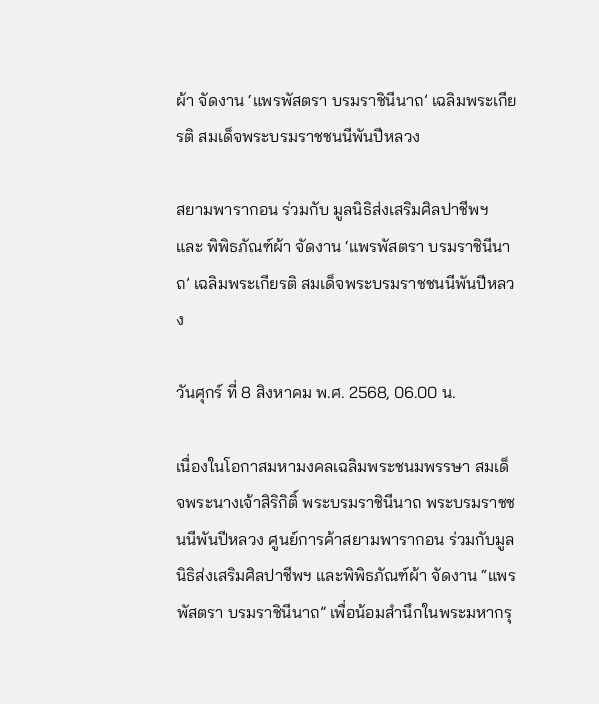ผ้า จัดงาน ‘แพรพัสตรา บรมราชินีนาถ’ เฉลิมพระเกียรติ สมเด็จพระบรมราชชนนีพันปีหลวง

สยามพารากอน ร่วมกับ มูลนิธิส่งเสริมศิลปาชีพฯ และ พิพิธภัณฑ์ผ้า จัดงาน ‘แพรพัสตรา บรมราชินีนาถ’ เฉลิมพระเกียรติ สมเด็จพระบรมราชชนนีพันปีหลวง

วันศุกร์ ที่ 8 สิงหาคม พ.ศ. 2568, 06.00 น.

เนื่องในโอกาสมหามงคลเฉลิมพระชนมพรรษา สมเด็จพระนางเจ้าสิริกิติ์ พระบรมราชินีนาถ พระบรมราชชนนีพันปีหลวง ศูนย์การค้าสยามพารากอน ร่วมกับมูลนิธิส่งเสริมศิลปาชีพฯ และพิพิธภัณฑ์ผ้า จัดงาน “แพรพัสตรา บรมราชินีนาถ” เพื่อน้อมสำนึกในพระมหากรุ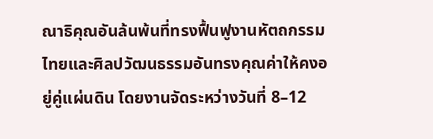ณาธิคุณอันล้นพ้นที่ทรงฟื้นฟูงานหัตถกรรมไทยและศิลปวัฒนธรรมอันทรงคุณค่าให้คงอยู่คู่แผ่นดิน โดยงานจัดระหว่างวันที่ 8–12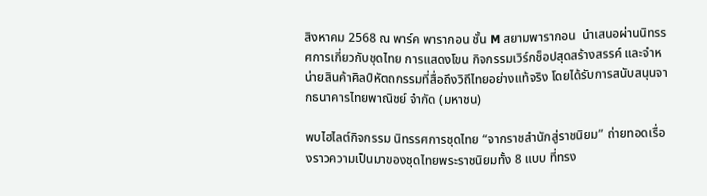สิงหาคม 2568 ณ พาร์ค พารากอน ชั้น M สยามพารากอน  นำเสนอผ่านนิทรรศการเกี่ยวกับชุดไทย การแสดงโขน กิจกรรมเวิร์กช็อปสุดสร้างสรรค์ และจำหน่ายสินค้าศิลป์หัตถกรรมที่สื่อถึงวิถีไทยอย่างแท้จริง โดยได้รับการสนับสนุนจากธนาคารไทยพาณิชย์ จำกัด (มหาชน)

พบไฮไลต์กิจกรรม นิทรรศการชุดไทย “จากราชสำนักสู่ราชนิยม” ถ่ายทอดเรื่องราวความเป็นมาของชุดไทยพระราชนิยมทั้ง 8 แบบ ที่ทรง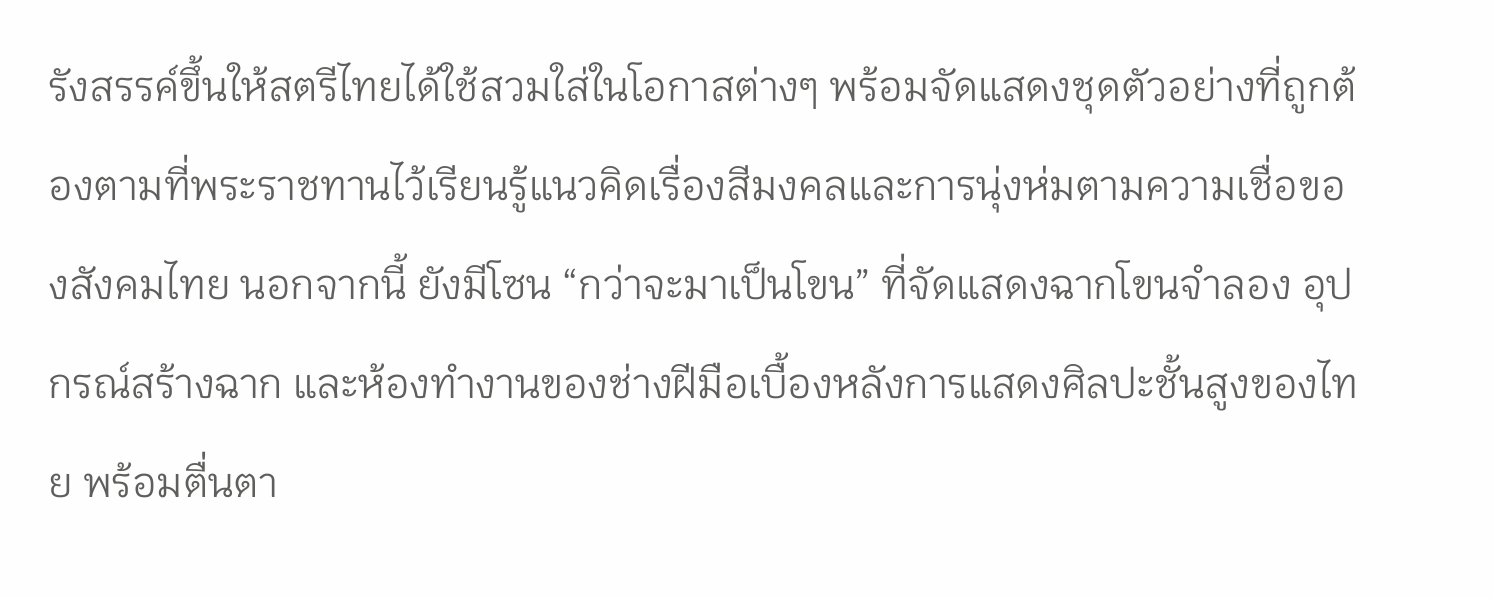รังสรรค์ขึ้นให้สตรีไทยได้ใช้สวมใส่ในโอกาสต่างๆ พร้อมจัดแสดงชุดตัวอย่างที่ถูกต้องตามที่พระราชทานไว้เรียนรู้แนวคิดเรื่องสีมงคลและการนุ่งห่มตามความเชื่อของสังคมไทย นอกจากนี้ ยังมีโซน “กว่าจะมาเป็นโขน” ที่จัดแสดงฉากโขนจำลอง อุปกรณ์สร้างฉาก และห้องทำงานของช่างฝีมือเบื้องหลังการแสดงศิลปะชั้นสูงของไทย พร้อมตื่นตา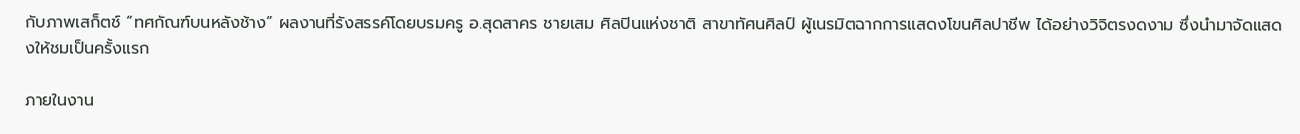กับภาพเสก็ตช์ “ทศกัณฑ์บนหลังช้าง” ผลงานที่รังสรรค์โดยบรมครู อ.สุดสาคร ชายเสม ศิลปินแห่งชาติ สาขาทัศนศิลป์ ผู้เนรมิตฉากการแสดงโขนศิลปาชีพ ได้อย่างวิจิตรงดงาม ซึ่งนำมาจัดแสดงให้ชมเป็นครั้งแรก

ภายในงาน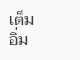เต็มอิ่ม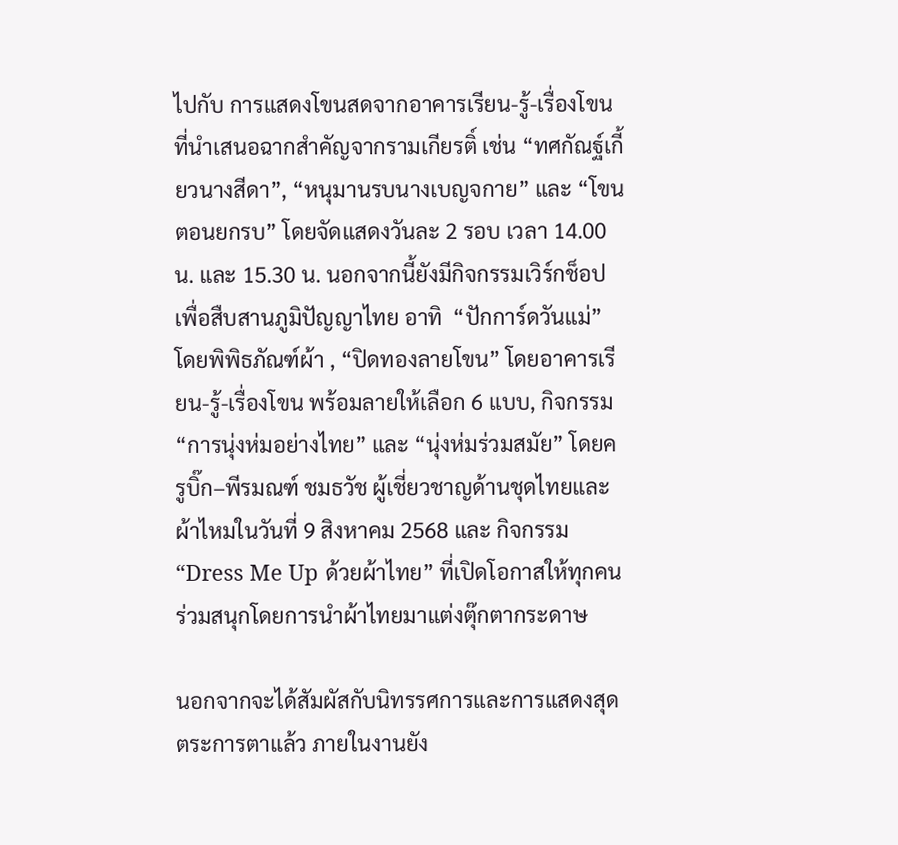ไปกับ การแสดงโขนสดจากอาคารเรียน-รู้-เรื่องโขน ที่นำเสนอฉากสำคัญจากรามเกียรติ์ เช่น “ทศกัณฐ์เกี้ยวนางสีดา”, “หนุมานรบนางเบญจกาย” และ “โขนตอนยกรบ” โดยจัดแสดงวันละ 2 รอบ เวลา 14.00 น. และ 15.30 น. นอกจากนี้ยังมีกิจกรรมเวิร์กช็อปเพื่อสืบสานภูมิปัญญาไทย อาทิ  “ปักการ์ดวันแม่” โดยพิพิธภัณฑ์ผ้า , “ปิดทองลายโขน” โดยอาคารเรียน-รู้-เรื่องโขน พร้อมลายให้เลือก 6 แบบ, กิจกรรม “การนุ่งห่มอย่างไทย” และ “นุ่งห่มร่วมสมัย” โดยครูบิ๊ก–พีรมณฑ์ ชมธวัช ผู้เชี่ยวชาญด้านชุดไทยและผ้าไหมในวันที่ 9 สิงหาคม 2568 และ กิจกรรม “Dress Me Up ด้วยผ้าไทย” ที่เปิดโอกาสให้ทุกคนร่วมสนุกโดยการนำผ้าไทยมาแต่งตุ๊กตากระดาษ

นอกจากจะได้สัมผัสกับนิทรรศการและการแสดงสุดตระการตาแล้ว ภายในงานยัง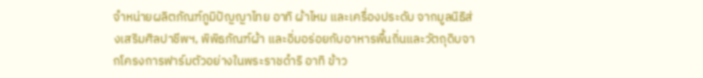จำหน่ายผลิตภัณฑ์ภูมิปัญญาไทย อาทิ ผ้าไหม และเครื่องประดับ จากมูลนิธิส่งเสริมศิลปาชีพฯ, พิพิธภัณฑ์ผ้า และอิ่มอร่อยกับอาหารพื้นถิ่นและวัตถุดิบจากโครงการฟาร์มตัวอย่างในพระราชดำริ อาทิ ข้าว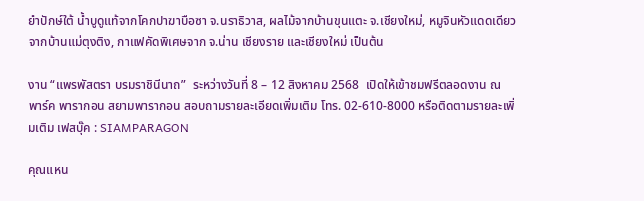ยำปักษ์ใต้ น้ำบูดูแท้จากโคกปาฆาบือซา จ.นราธิวาส, ผลไม้จากบ้านขุนแตะ จ.เชียงใหม่, หมูจินหัวแดดเดียวจากบ้านแม่ตุงติง, กาแฟคัดพิเศษจาก จ.น่าน เชียงราย และเชียงใหม่ เป็นต้น

งาน “แพรพัสตรา บรมราชินีนาถ”  ระหว่างวันที่ 8 – 12 สิงหาคม 2568  เปิดให้เข้าชมฟรีตลอดงาน ณ พาร์ค พารากอน สยามพารากอน สอบถามรายละเอียดเพิ่มเติม โทร. 02-610-8000 หรือติดตามรายละเพิ่มเติม เฟสบุ๊ค : SIAMPARAGON

คุณแหน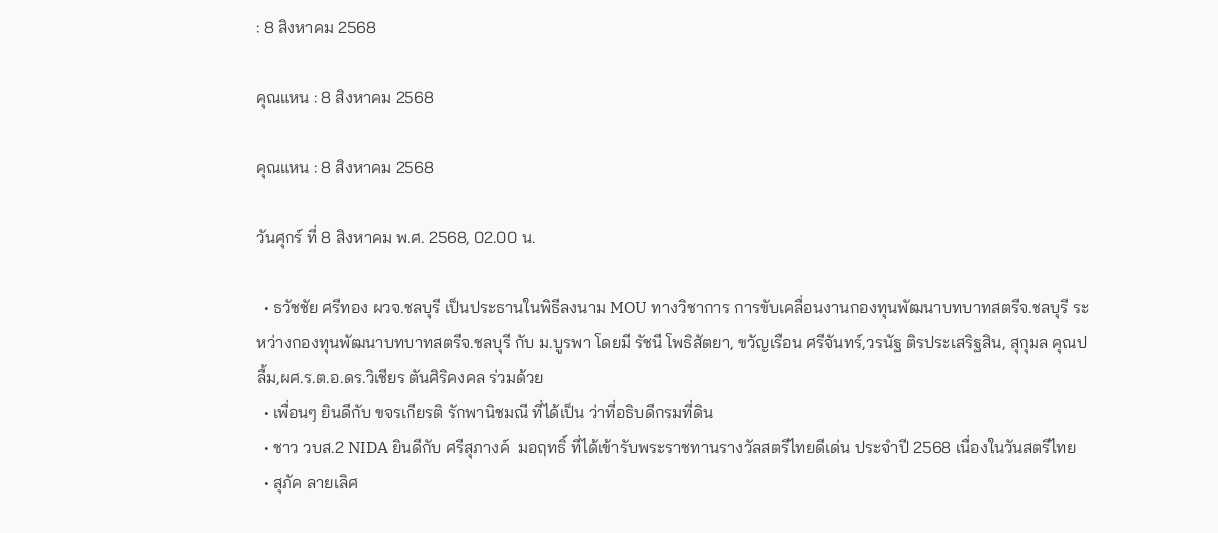: 8 สิงหาคม 2568

คุณแหน : 8 สิงหาคม 2568

คุณแหน : 8 สิงหาคม 2568

วันศุกร์ ที่ 8 สิงหาคม พ.ศ. 2568, 02.00 น.

  • ธวัชชัย ศรีทอง ผวจ.ชลบุรี เป็นประธานในพิธีลงนาม MOU ทางวิชาการ การขับเคลื่อนงานกองทุนพัฒนาบทบาทสตรีจ.ชลบุรี ระหว่างกองทุนพัฒนาบทบาทสตรีจ.ชลบุรี กับ ม.บูรพา โดยมี รัชนี โพธิสัตยา, ขวัญเรือน ศรีจันทร์,วรนัฐ ติรประเสริฐสิน, สุกุมล คุณปลื้ม,ผศ.ร.ต.อ.ดร.วิเชียร ตันศิริคงคล ร่วมด้วย
  • เพื่อนๆ ยินดีกับ ขจรเกียรติ รักพานิชมณี ที่ได้เป็น ว่าที่อธิบดีกรมที่ดิน
  • ชาว วบส.2 NIDA ยินดีกับ ศรีสุภางค์  มอฤทธิ์ ที่ได้เข้ารับพระราชทานรางวัลสตรีไทยดีเด่น ประจำปี 2568 เนื่องในวันสตรีไทย
  • สุภัค ลายเลิศ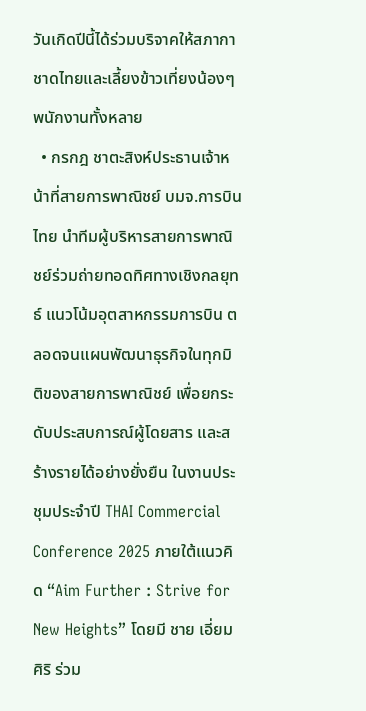วันเกิดปีนี้ได้ร่วมบริจาคให้สภากาชาดไทยและเลี้ยงข้าวเที่ยงน้องๆ พนักงานทั้งหลาย
  • กรกฎ ชาตะสิงห์ประธานเจ้าหน้าที่สายการพาณิชย์ บมจ.การบินไทย นำทีมผู้บริหารสายการพาณิชย์ร่วมถ่ายทอดทิศทางเชิงกลยุทธ์ แนวโน้มอุตสาหกรรมการบิน ตลอดจนแผนพัฒนาธุรกิจในทุกมิติของสายการพาณิชย์ เพื่อยกระดับประสบการณ์ผู้โดยสาร และสร้างรายได้อย่างยั่งยืน ในงานประชุมประจำปี THAI Commercial Conference 2025 ภายใต้แนวคิด “Aim Further : Strive for New Heights” โดยมี ชาย เอี่ยมศิริ ร่วม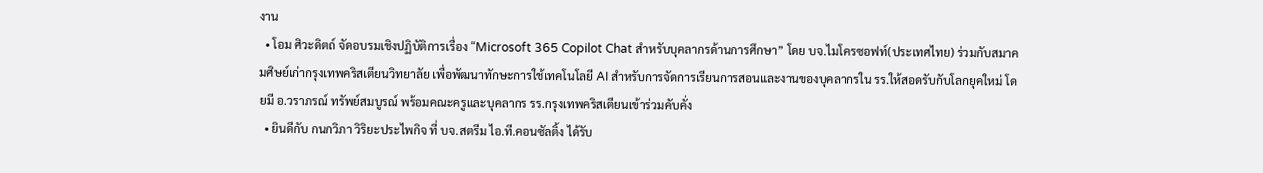งาน
  • โอม ศิวะดิตถ์ จัดอบรมเชิงปฏิบัติการเรื่อง “Microsoft 365 Copilot Chat สำหรับบุคลากรด้านการศึกษา” โดย บจ.ไมโครซอฟท์(ประเทศไทย) ร่วมกับสมาคมศิษย์เก่ากรุงเทพคริสเตียนวิทยาลัย เพื่อพัฒนาทักษะการใช้เทคโนโลยี AI สำหรับการจัดการเรียนการสอนและงานของบุคลากรใน รร.ให้สอดรับกับโลกยุคใหม่ โดยมี อ.วราภรณ์ ทรัพย์สมบูรณ์ พร้อมคณะครูและบุคลากร รร.กรุงเทพคริสเตียนเข้าร่วมคับคั่ง
  • ยินดีกับ กนกวิภา วิริยะประไพกิจ ที่ บจ.สตรีม ไอ.ที.คอนซัลติ้ง ได้รับ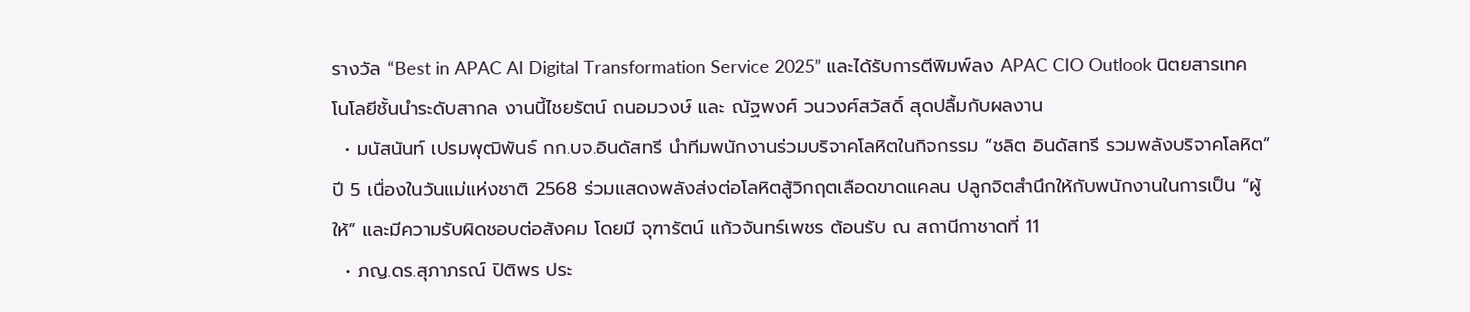รางวัล “Best in APAC AI Digital Transformation Service 2025” และได้รับการตีพิมพ์ลง APAC CIO Outlook นิตยสารเทคโนโลยีชั้นนำระดับสากล งานนี้ไชยรัตน์ ถนอมวงษ์ และ ณัฐพงศ์ วนวงศ์สวัสดิ์ สุดปลื้มกับผลงาน
  • มนัสนันท์ เปรมพุฒิพันธ์ กก.บจ.อินดัสทรี นำทีมพนักงานร่วมบริจาคโลหิตในกิจกรรม “ชลิต อินดัสทรี รวมพลังบริจาคโลหิต” ปี 5 เนื่องในวันแม่แห่งชาติ 2568 ร่วมแสดงพลังส่งต่อโลหิตสู้วิกฤตเลือดขาดแคลน ปลูกจิตสำนึกให้กับพนักงานในการเป็น “ผู้ให้” และมีความรับผิดชอบต่อสังคม โดยมี จุฑารัตน์ แก้วจันทร์เพชร ต้อนรับ ณ สถานีกาชาดที่ 11
  • ภญ.ดร.สุภาภรณ์ ปิติพร ประ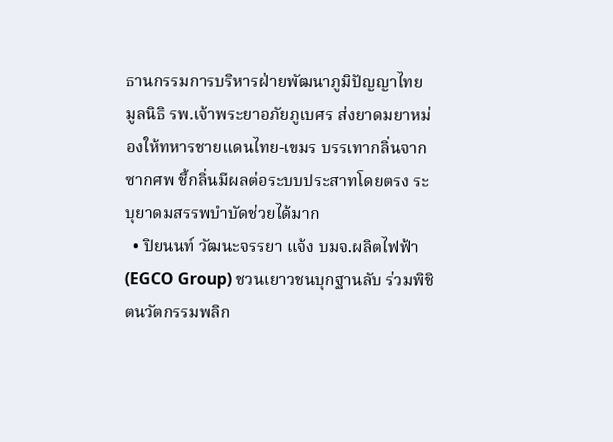ธานกรรมการบริหารฝ่ายพัฒนาภูมิปัญญาไทย มูลนิธิ รพ.เจ้าพระยาอภัยภูเบศร ส่งยาดมยาหม่องให้ทหารชายแดนไทย-เขมร บรรเทากลิ่นจากซากศพ ชี้กลิ่นมีผลต่อระบบประสาทโดยตรง ระบุยาดมสรรพบำบัดช่วยได้มาก
  • ปิยนนท์ วัฒนะจรรยา แจ้ง บมจ.ผลิตไฟฟ้า (EGCO Group) ชวนเยาวชนบุกฐานลับ ร่วมพิชิตนวัตกรรมพลิก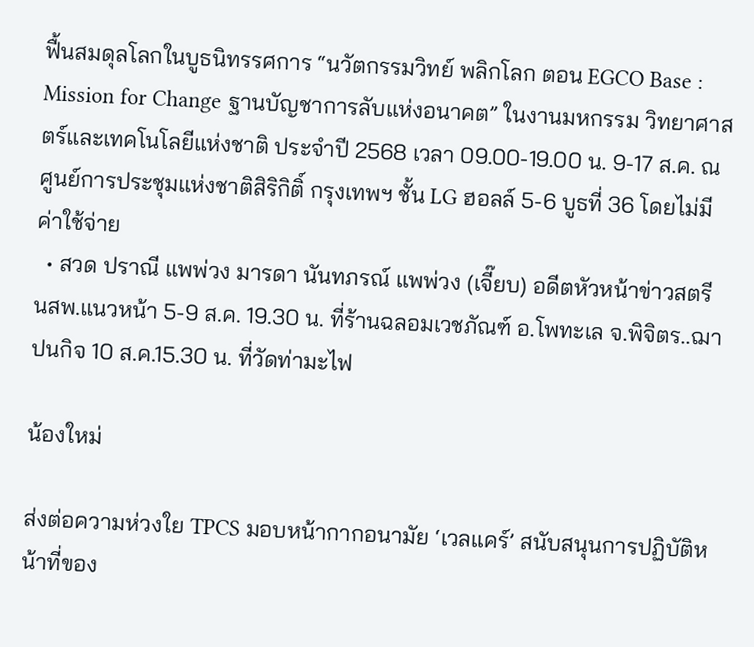ฟื้นสมดุลโลกในบูธนิทรรศการ “นวัตกรรมวิทย์ พลิกโลก ตอน EGCO Base : Mission for Change ฐานบัญชาการลับแห่งอนาคต” ในงานมหกรรม วิทยาศาสตร์และเทคโนโลยีแห่งชาติ ประจำปี 2568 เวลา 09.00-19.00 น. 9-17 ส.ค. ณ ศูนย์การประชุมแห่งชาติสิริกิติ์ กรุงเทพฯ ชั้น LG ฮอลล์ 5-6 บูธที่ 36 โดยไม่มีค่าใช้จ่าย
  • สวด ปราณี แพพ่วง มารดา นันทภรณ์ แพพ่วง (เจี๊ยบ) อดีตหัวหน้าข่าวสตรี นสพ.แนวหน้า 5-9 ส.ค. 19.30 น. ที่ร้านฉลอมเวชภัณฑ์ อ.โพทะเล จ.พิจิตร..ฌาปนกิจ 10 ส.ค.15.30 น. ที่วัดท่ามะไฟ

น้องใหม่

ส่งต่อความห่วงใย TPCS มอบหน้ากากอนามัย ‘เวลแคร์’ สนับสนุนการปฏิบัติหน้าที่ของ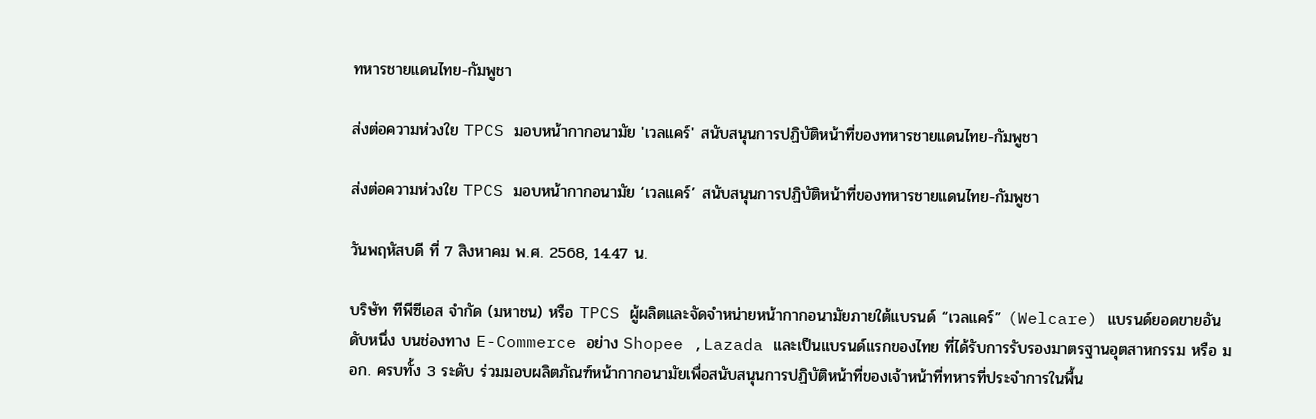ทหารชายแดนไทย-กัมพูชา

ส่งต่อความห่วงใย TPCS มอบหน้ากากอนามัย 'เวลแคร์' สนับสนุนการปฏิบัติหน้าที่ของทหารชายแดนไทย-กัมพูชา

ส่งต่อความห่วงใย TPCS มอบหน้ากากอนามัย ‘เวลแคร์’ สนับสนุนการปฏิบัติหน้าที่ของทหารชายแดนไทย-กัมพูชา

วันพฤหัสบดี ที่ 7 สิงหาคม พ.ศ. 2568, 14.47 น.

บริษัท ทีพีซีเอส จำกัด (มหาชน) หรือ TPCS ผู้ผลิตและจัดจำหน่ายหน้ากากอนามัยภายใต้แบรนด์ “เวลแคร์” (Welcare) แบรนด์ยอดขายอันดับหนึ่ง บนช่องทาง E-Commerce อย่าง Shopee ,Lazada และเป็นแบรนด์แรกของไทย ที่ได้รับการรับรองมาตรฐานอุตสาหกรรม หรือ มอก. ครบทั้ง 3 ระดับ ร่วมมอบผลิตภัณฑ์หน้ากากอนามัยเพื่อสนับสนุนการปฏิบัติหน้าที่ของเจ้าหน้าที่ทหารที่ประจำการในพื้น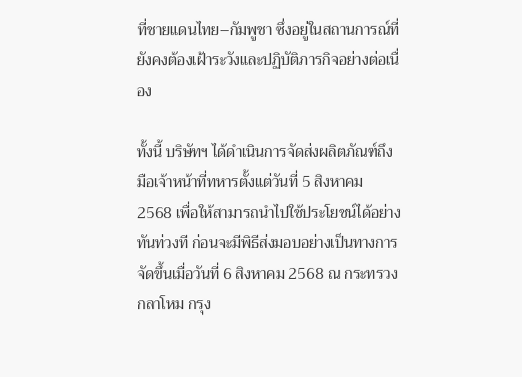ที่ชายแดนไทย–กัมพูชา ซึ่งอยู่ในสถานการณ์ที่ยังคงต้องเฝ้าระวังและปฏิบัติภารกิจอย่างต่อเนื่อง

ทั้งนี้ บริษัทฯ ได้ดำเนินการจัดส่งผลิตภัณฑ์ถึงมือเจ้าหน้าที่ทหารตั้งแต่วันที่ 5 สิงหาคม 2568 เพื่อให้สามารถนำไปใช้ประโยชน์ได้อย่างทันท่วงที ก่อนจะมีพิธีส่งมอบอย่างเป็นทางการจัดขึ้นเมื่อวันที่ 6 สิงหาคม 2568 ณ กระทรวงกลาโหม กรุง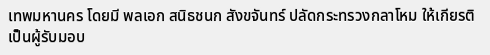เทพมหานคร โดยมี พลเอก สนิธชนก สังขจันทร์ ปลัดกระทรวงกลาโหม ให้เกียรติเป็นผู้รับมอบ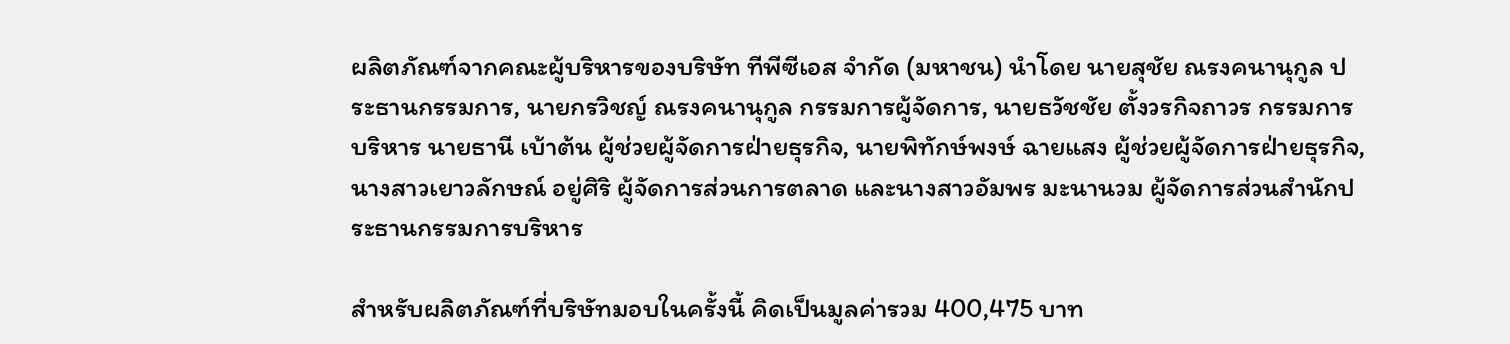ผลิตภัณฑ์จากคณะผู้บริหารของบริษัท ทีพีซีเอส จำกัด (มหาชน) นำโดย นายสุชัย ณรงคนานุกูล ประธานกรรมการ, นายกรวิชญ์ ณรงคนานุกูล กรรมการผู้จัดการ, นายธวัชชัย ตั้งวรกิจถาวร กรรมการบริหาร นายธานี เบ้าต้น ผู้ช่วยผู้จัดการฝ่ายธุรกิจ, นายพิทักษ์พงษ์ ฉายแสง ผู้ช่วยผู้จัดการฝ่ายธุรกิจ, นางสาวเยาวลักษณ์ อยู่ศิริ ผู้จัดการส่วนการตลาด และนางสาวอัมพร มะนานวม ผู้จัดการส่วนสำนักประธานกรรมการบริหาร

สำหรับผลิตภัณฑ์ที่บริษัทมอบในครั้งนี้ คิดเป็นมูลค่ารวม 400,475 บาท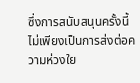ซึ่งการสนับสนุนครั้งนี้ไม่เพียงเป็นการส่งต่อความห่วงใย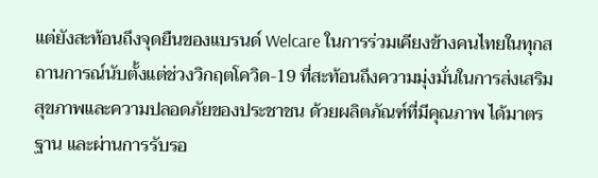แต่ยังสะท้อนถึงจุดยืนของแบรนด์ Welcare ในการร่วมเคียงข้างคนไทยในทุกสถานการณ์นับตั้งแต่ช่วงวิกฤตโควิด-19 ที่สะท้อนถึงความมุ่งมั่นในการส่งเสริมสุขภาพและความปลอดภัยของประชาชน ด้วยผลิตภัณฑ์ที่มีคุณภาพ ได้มาตรฐาน และผ่านการรับรอ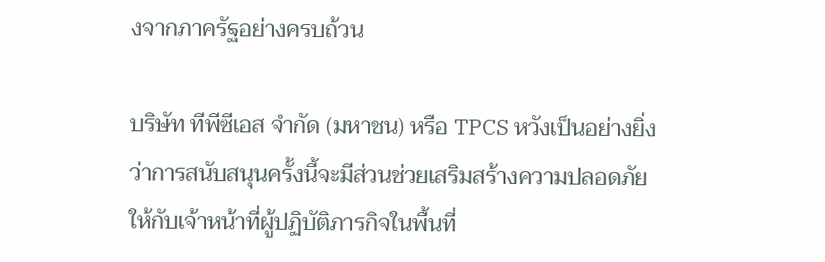งจากภาครัฐอย่างครบถ้วน

บริษัท ทีพีซีเอส จำกัด (มหาชน) หรือ TPCS หวังเป็นอย่างยิ่งว่าการสนับสนุนครั้งนี้จะมีส่วนช่วยเสริมสร้างความปลอดภัยให้กับเจ้าหน้าที่ผู้ปฏิบัติภารกิจในพื้นที่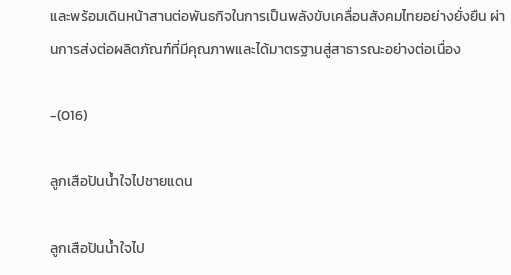และพร้อมเดินหน้าสานต่อพันธกิจในการเป็นพลังขับเคลื่อนสังคมไทยอย่างยั่งยืน ผ่านการส่งต่อผลิตภัณฑ์ที่มีคุณภาพและได้มาตรฐานสู่สาธารณะอย่างต่อเนื่อง

-(016)

ลูกเสือปันน้ำใจไปชายแดน

ลูกเสือปันน้ำใจไป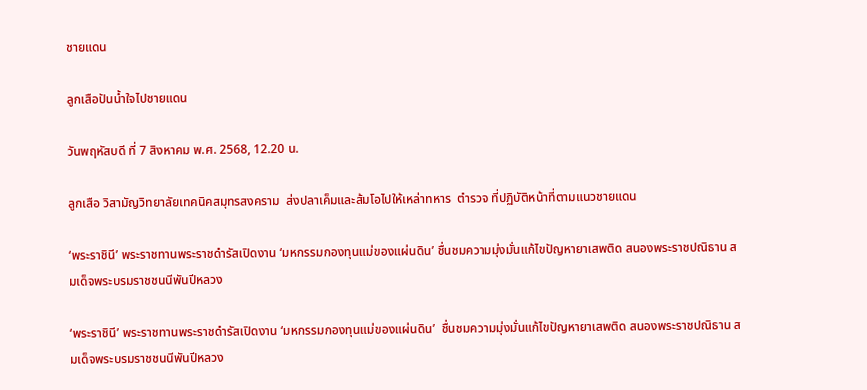ชายแดน

ลูกเสือปันน้ำใจไปชายแดน

วันพฤหัสบดี ที่ 7 สิงหาคม พ.ศ. 2568, 12.20 น.

ลูกเสือ วิสามัญวิทยาลัยเทคนิคสมุทรสงคราม  ส่งปลาเค็มและส้มโอไปให้เหล่าทหาร  ตำรวจ ที่ปฏิบัติหน้าที่ตามแนวชายแดน

‘พระราชินี’ พระราชทานพระราชดำรัสเปิดงาน ‘มหกรรมกองทุนแม่ของแผ่นดิน’ ชื่นชมความมุ่งมั่นแก้ไขปัญหายาเสพติด สนองพระราชปณิธาน สมเด็จพระบรมราชชนนีพันปีหลวง

‘พระราชินี’ พระราชทานพระราชดำรัสเปิดงาน ‘มหกรรมกองทุนแม่ของแผ่นดิน’  ชื่นชมความมุ่งมั่นแก้ไขปัญหายาเสพติด สนองพระราชปณิธาน สมเด็จพระบรมราชชนนีพันปีหลวง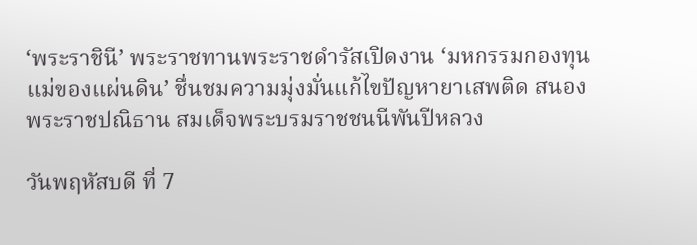‘พระราชินี’ พระราชทานพระราชดำรัสเปิดงาน ‘มหกรรมกองทุนแม่ของแผ่นดิน’ ชื่นชมความมุ่งมั่นแก้ไขปัญหายาเสพติด สนองพระราชปณิธาน สมเด็จพระบรมราชชนนีพันปีหลวง

วันพฤหัสบดี ที่ 7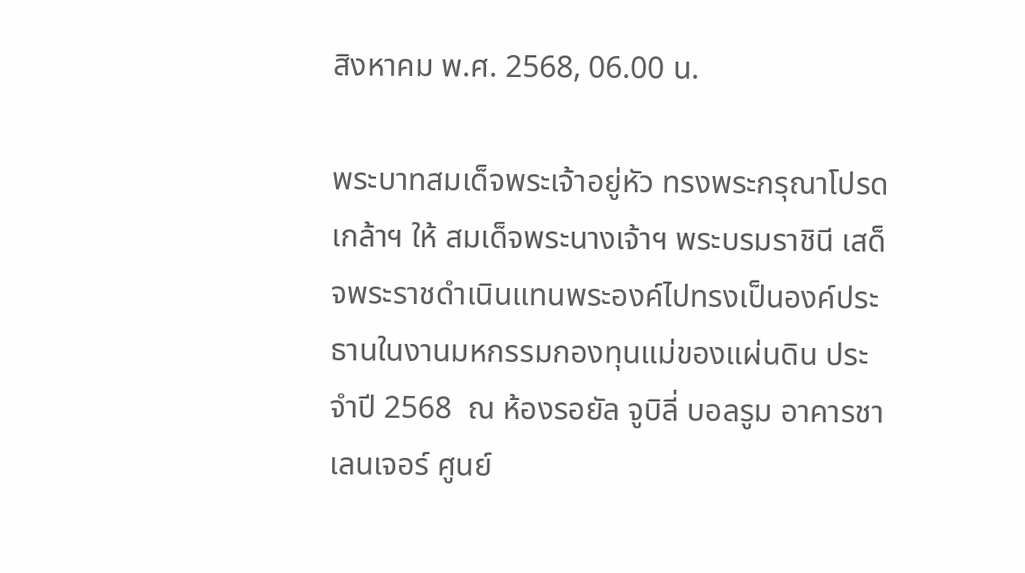สิงหาคม พ.ศ. 2568, 06.00 น.

พระบาทสมเด็จพระเจ้าอยู่หัว ทรงพระกรุณาโปรดเกล้าฯ ให้ สมเด็จพระนางเจ้าฯ พระบรมราชินี เสด็จพระราชดำเนินแทนพระองค์ไปทรงเป็นองค์ประธานในงานมหกรรมกองทุนแม่ของแผ่นดิน ประจำปี 2568  ณ ห้องรอยัล จูบิลี่ บอลรูม อาคารชาเลนเจอร์ ศูนย์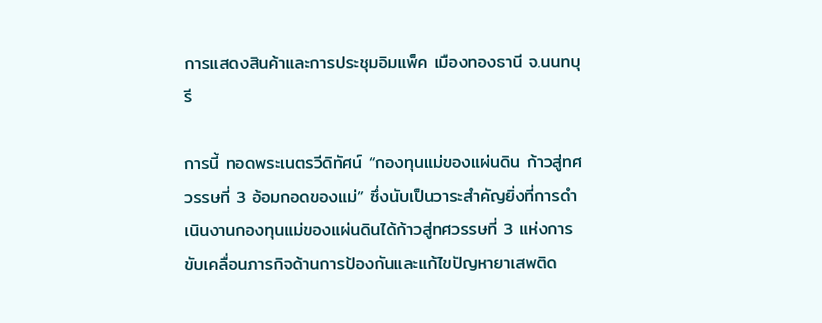การแสดงสินค้าและการประชุมอิมแพ็ค เมืองทองธานี จ.นนทบุรี

การนี้ ทอดพระเนตรวีดิทัศน์ “กองทุนแม่ของแผ่นดิน ก้าวสู่ทศวรรษที่ 3 อ้อมกอดของแม่” ซึ่งนับเป็นวาระสำคัญยิ่งที่การดำเนินงานกองทุนแม่ของแผ่นดินได้ก้าวสู่ทศวรรษที่ 3 แห่งการขับเคลื่อนภารกิจด้านการป้องกันและแก้ไขปัญหายาเสพติด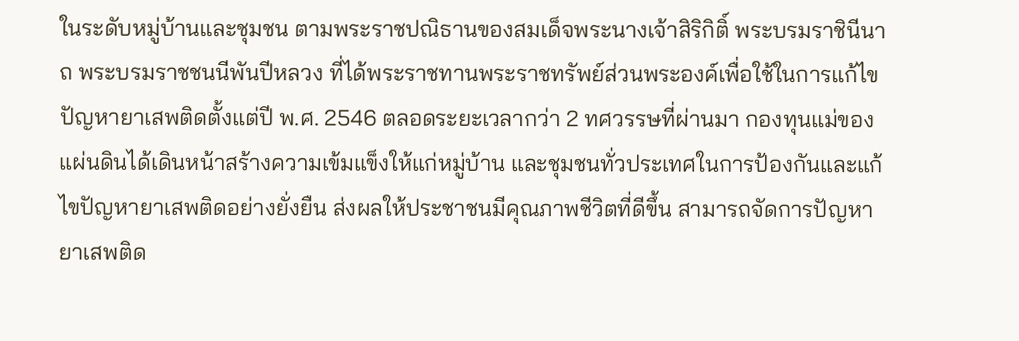ในระดับหมู่บ้านและชุมชน ตามพระราชปณิธานของสมเด็จพระนางเจ้าสิริกิติ์ พระบรมราชินีนาถ พระบรมราชชนนีพันปีหลวง ที่ได้พระราชทานพระราชทรัพย์ส่วนพระองค์เพื่อใช้ในการแก้ไขปัญหายาเสพติดตั้งแต่ปี พ.ศ. 2546 ตลอดระยะเวลากว่า 2 ทศวรรษที่ผ่านมา กองทุนแม่ของแผ่นดินได้เดินหน้าสร้างความเข้มแข็งให้แก่หมู่บ้าน และชุมชนทั่วประเทศในการป้องกันและแก้ไขปัญหายาเสพติดอย่างยั่งยืน ส่งผลให้ประชาชนมีคุณภาพชีวิตที่ดีขึ้น สามารถจัดการปัญหายาเสพติด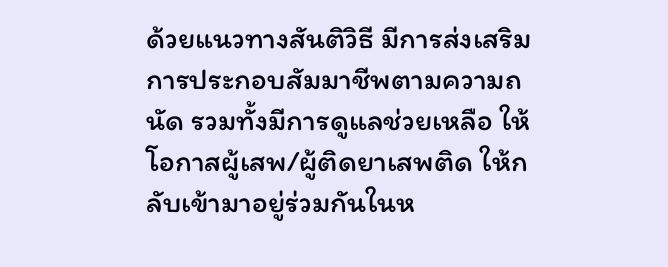ด้วยแนวทางสันติวิธี มีการส่งเสริมการประกอบสัมมาชีพตามความถนัด รวมทั้งมีการดูแลช่วยเหลือ ให้โอกาสผู้เสพ/ผู้ติดยาเสพติด ให้กลับเข้ามาอยู่ร่วมกันในห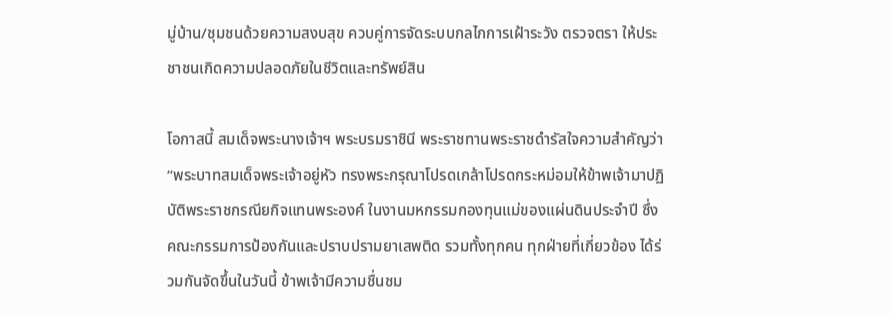มู่บ้าน/ชุมชนด้วยความสงบสุข ควบคู่การจัดระบบกลไกการเฝ้าระวัง ตรวจตรา ให้ประชาชนเกิดความปลอดภัยในชีวิตและทรัพย์สิน

โอกาสนี้ สมเด็จพระนางเจ้าฯ พระบรมราชินี พระราชทานพระราชดำรัสใจความสำคัญว่า “พระบาทสมเด็จพระเจ้าอยู่หัว ทรงพระกรุณาโปรดเกล้าโปรดกระหม่อมให้ข้าพเจ้ามาปฏิบัติพระราชกรณียกิจแทนพระองค์ ในงานมหกรรมกองทุนแม่ของแผ่นดินประจำปี ซึ่งคณะกรรมการป้องกันและปราบปรามยาเสพติด รวมทั้งทุกคน ทุกฝ่ายที่เกี่ยวข้อง ได้ร่วมกันจัดขึ้นในวันนี้ ข้าพเจ้ามีความชื่นชม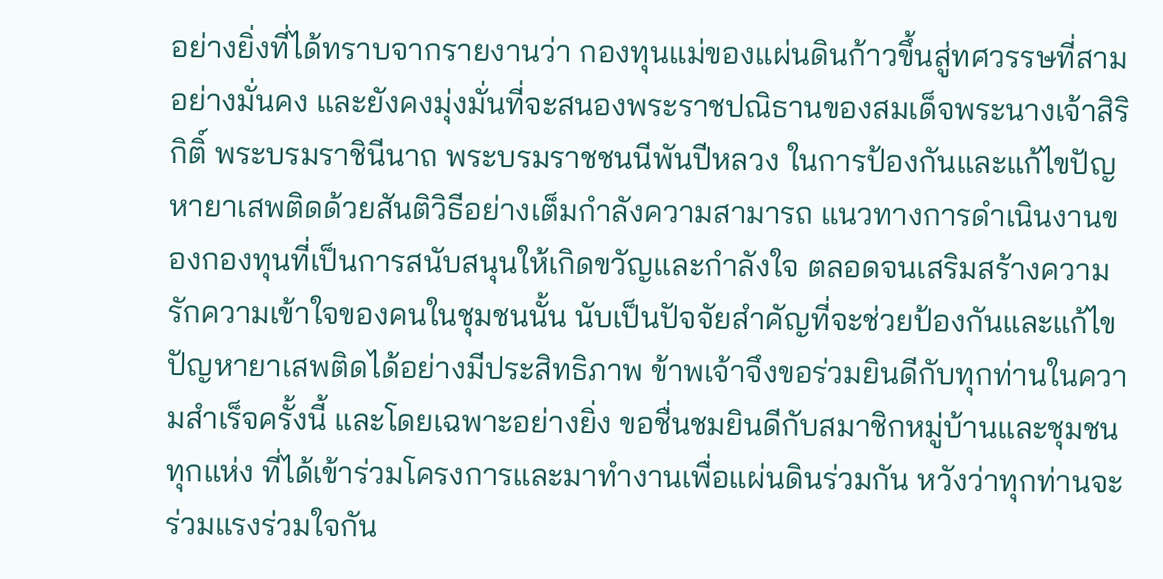อย่างยิ่งที่ได้ทราบจากรายงานว่า กองทุนแม่ของแผ่นดินก้าวขึ้นสู่ทศวรรษที่สามอย่างมั่นคง และยังคงมุ่งมั่นที่จะสนองพระราชปณิธานของสมเด็จพระนางเจ้าสิริกิติ์ พระบรมราชินีนาถ พระบรมราชชนนีพันปีหลวง ในการป้องกันและแก้ไขปัญหายาเสพติดด้วยสันติวิธีอย่างเต็มกำลังความสามารถ แนวทางการดำเนินงานของกองทุนที่เป็นการสนับสนุนให้เกิดขวัญและกำลังใจ ตลอดจนเสริมสร้างความรักความเข้าใจของคนในชุมชนนั้น นับเป็นปัจจัยสำคัญที่จะช่วยป้องกันและแก้ไขปัญหายาเสพติดได้อย่างมีประสิทธิภาพ ข้าพเจ้าจึงขอร่วมยินดีกับทุกท่านในความสำเร็จครั้งนี้ และโดยเฉพาะอย่างยิ่ง ขอชื่นชมยินดีกับสมาชิกหมู่บ้านและชุมชนทุกแห่ง ที่ได้เข้าร่วมโครงการและมาทำงานเพื่อแผ่นดินร่วมกัน หวังว่าทุกท่านจะร่วมแรงร่วมใจกัน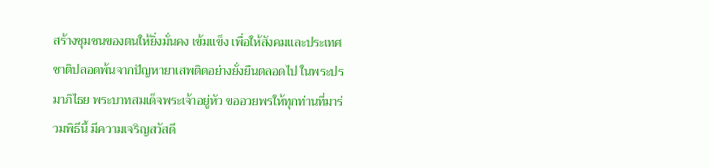สร้างชุมชนของตนให้ยิ่งมั่นคง เข้มแข็ง เพื่อให้สังคมและประเทศชาติปลอดพ้นจากปัญหายาเสพติดอย่างยั่งยืนตลอดไป ในพระปรมาภิไธย พระบาทสมเด็จพระเจ้าอยู่หัว ขออวยพรให้ทุกท่านที่มาร่วมพิธีนี้ มีความเจริญสวัสดี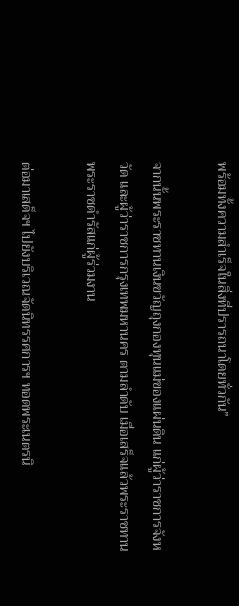พร้อมทั้งความสำเร็จในสิ่งที่ปรารถนาโดยทั่วกัน”

จากนั้นพระราชทานเงินขวัญถุงกองทุนแม่ของแผ่นดิน แก่ผู้ว่าราชการจังหวัด และผู้ว่าราชการกรุงเทพมหานคร ตามลำดับ เมื่อเสร็จแล้วพระราชทานพระราชดำรัสแก่ผู้ร่วมงาน

ต่อมาเสด็จฯ ไปยังบริเวณจัดนิทรรศการฯ ทอดพระเนตรนิ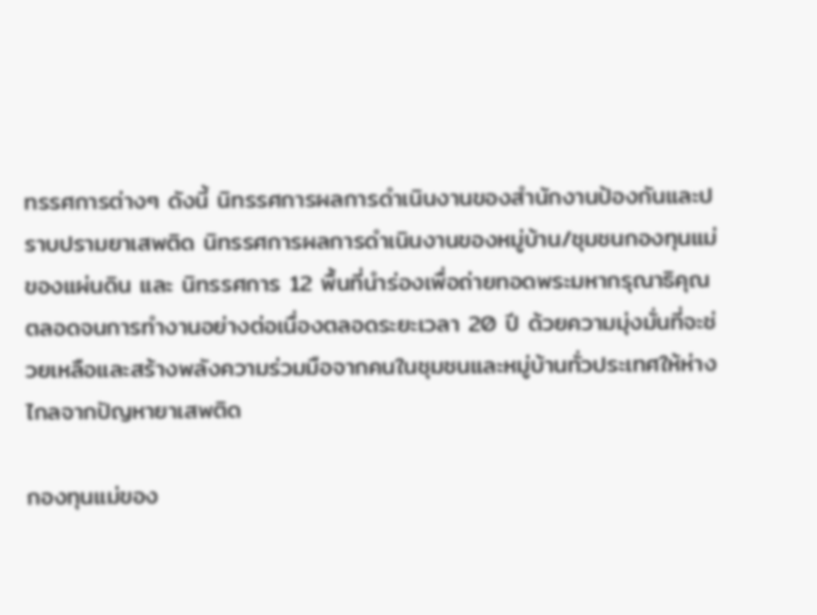ทรรศการต่างๆ ดังนี้ นิทรรศการผลการดำเนินงานของสำนักงานป้องกันและปราบปรามยาเสพติด นิทรรศการผลการดำเนินงานของหมู่บ้าน/ชุมชนกองทุนแม่ของแผ่นดิน และ นิทรรศการ 12 พื้นที่นำร่องเพื่อถ่ายทอดพระมหากรุณาธิคุณตลอดจนการทำงานอย่างต่อเนื่องตลอดระยะเวลา 20 ปี ด้วยความมุ่งมั่นที่จะช่วยเหลือและสร้างพลังความร่วมมือจากคนในชุมชนและหมู่บ้านทั่วประเทศให้ห่างไกลจากปัญหายาเสพติด

กองทุนแม่ของ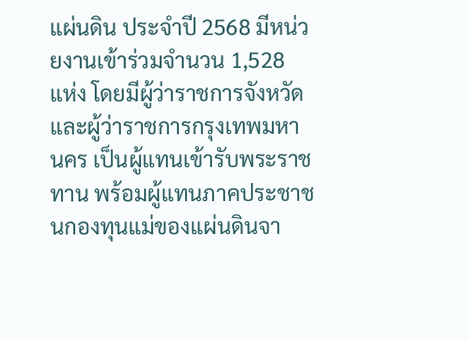แผ่นดิน ประจำปี 2568 มีหน่วยงานเข้าร่วมจำนวน 1,528 แห่ง โดยมีผู้ว่าราชการจังหวัดและผู้ว่าราชการกรุงเทพมหานคร เป็นผู้แทนเข้ารับพระราชทาน พร้อมผู้แทนภาคประชาชนกองทุนแม่ของแผ่นดินจา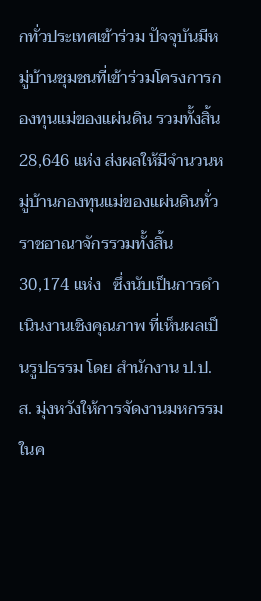กทั่วประเทศเข้าร่วม ปัจจุบันมีหมู่บ้านชุมชนที่เข้าร่วมโครงการกองทุนแม่ของแผ่นดิน รวมทั้งสิ้น 28,646 แห่ง ส่งผลให้มีจำนวนหมู่บ้านกองทุนแม่ของแผ่นดินทั่วราชอาณาจักรรวมทั้งสิ้น 30,174 แห่ง   ซึ่งนับเป็นการดำเนินงานเชิงคุณภาพ ที่เห็นผลเป็นรูปธรรม โดย สำนักงาน ป.ป.ส. มุ่งหวังให้การจัดงานมหกรรมในค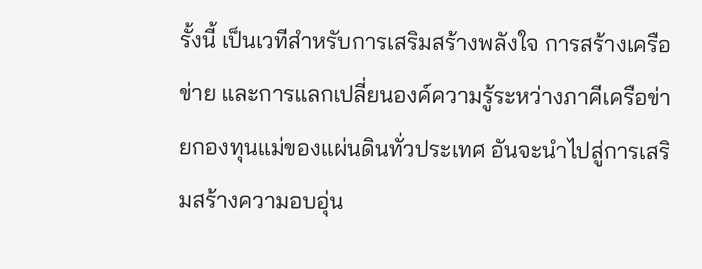รั้งนี้ เป็นเวทีสำหรับการเสริมสร้างพลังใจ การสร้างเครือข่าย และการแลกเปลี่ยนองค์ความรู้ระหว่างภาคีเครือข่ายกองทุนแม่ของแผ่นดินทั่วประเทศ อันจะนำไปสู่การเสริมสร้างความอบอุ่น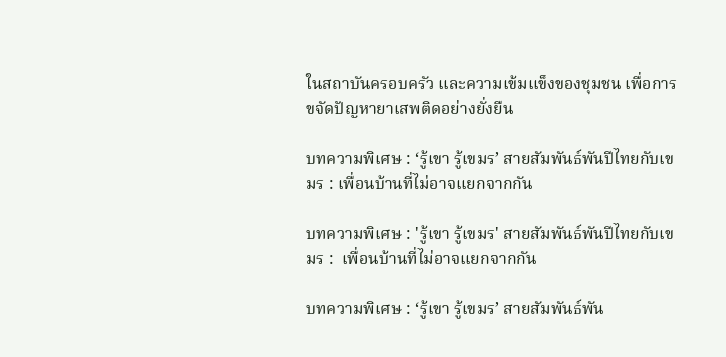ในสถาบันครอบครัว และความเข้มแข็งของชุมชน เพื่อการขจัดปัญหายาเสพติดอย่างยั่งยืน

บทความพิเศษ : ‘รู้เขา รู้เขมร’ สายสัมพันธ์พันปีไทยกับเขมร : เพื่อนบ้านที่ไม่อาจแยกจากกัน

บทความพิเศษ : 'รู้เขา รู้เขมร' สายสัมพันธ์พันปีไทยกับเขมร :  เพื่อนบ้านที่ไม่อาจแยกจากกัน

บทความพิเศษ : ‘รู้เขา รู้เขมร’ สายสัมพันธ์พัน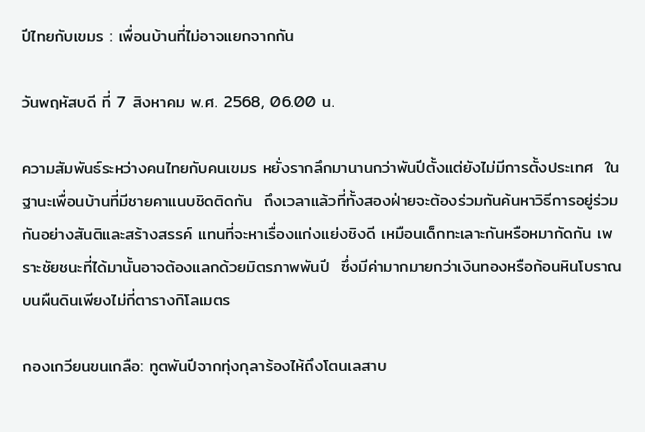ปีไทยกับเขมร : เพื่อนบ้านที่ไม่อาจแยกจากกัน

วันพฤหัสบดี ที่ 7 สิงหาคม พ.ศ. 2568, 06.00 น.

ความสัมพันธ์ระหว่างคนไทยกับคนเขมร หยั่งรากลึกมานานกว่าพันปีตั้งแต่ยังไม่มีการตั้งประเทศ  ในฐานะเพื่อนบ้านที่มีชายคาแนบชิดติดกัน  ถึงเวลาแล้วที่ทั้งสองฝ่ายจะต้องร่วมกันค้นหาวิธีการอยู่ร่วมกันอย่างสันติและสร้างสรรค์ แทนที่จะหาเรื่องแก่งแย่งชิงดี เหมือนเด็กทะเลาะกันหรือหมากัดกัน เพราะชัยชนะที่ได้มานั้นอาจต้องแลกด้วยมิตรภาพพันปี  ซึ่งมีค่ามากมายกว่าเงินทองหรือก้อนหินโบราณบนผืนดินเพียงไม่กี่ตารางกิโลเมตร

กองเกวียนขนเกลือ: ทูตพันปีจากทุ่งกุลาร้องไห้ถึงโตนเลสาบ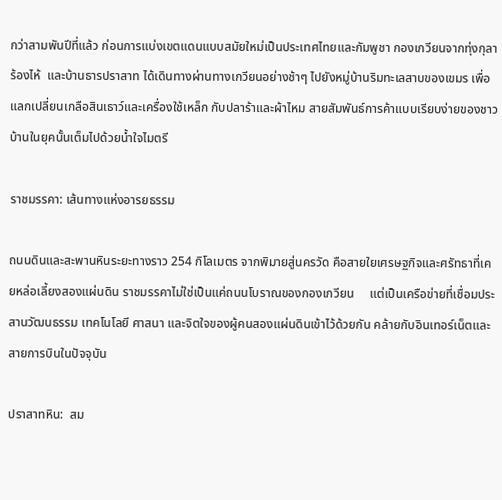กว่าสามพันปีที่แล้ว ก่อนการแบ่งเขตแดนแบบสมัยใหม่เป็นประเทศไทยและกัมพูชา กองเกวียนจากทุ่งกุลาร้องไห้  และบ้านธารปราสาท ได้เดินทางผ่านทางเกวียนอย่างช้าๆ ไปยังหมู่บ้านริมทะเลสาบของเขมร เพื่อแลกเปลี่ยนเกลือสินเธาว์และเครื่องใช้เหล็ก กับปลาร้าและผ้าไหม สายสัมพันธ์การค้าแบบเรียบง่ายของชาวบ้านในยุคนั้นเต็มไปด้วยน้ำใจไมตรี

ราชมรรคา: เส้นทางแห่งอารยธรรม

ถนนดินและสะพานหินระยะทางราว 254 กิโลเมตร จากพิมายสู่นครวัด คือสายใยเศรษฐกิจและศรัทธาที่เคยหล่อเลี้ยงสองแผ่นดิน ราชมรรคาไม่ใช่เป็นแค่ถนนโบราณของกองเกวียน     แต่เป็นเครือข่ายที่เชื่อมประสานวัฒนธรรม เทคโนโลยี ศาสนา และจิตใจของผู้คนสองแผ่นดินเข้าไว้ด้วยกัน คล้ายกับอินเทอร์เน็ตและสายการบินในปัจจุบัน

ปราสาทหิน:  สม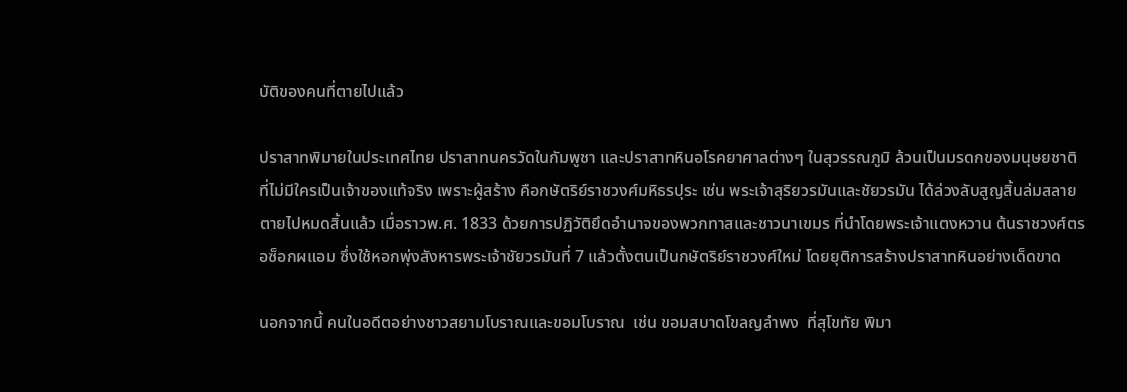บัติของคนที่ตายไปแล้ว

ปราสาทพิมายในประเทศไทย ปราสาทนครวัดในกัมพูชา และปราสาทหินอโรคยาศาลต่างๆ ในสุวรรณภูมิ ล้วนเป็นมรดกของมนุษยชาติ ที่ไม่มีใครเป็นเจ้าของแท้จริง เพราะผู้สร้าง คือกษัตริย์ราชวงศ์มหิธรปุระ เช่น พระเจ้าสุริยวรมันและชัยวรมัน ได้ล่วงลับสูญสิ้นล่มสลายตายไปหมดสิ้นแล้ว เมื่อราวพ.ศ. 1833 ด้วยการปฏิวัติยึดอำนาจของพวกทาสและชาวนาเขมร ที่นำโดยพระเจ้าแตงหวาน ต้นราชวงศ์ตรอซ็อกผแอม ซึ่งใช้หอกพุ่งสังหารพระเจ้าชัยวรมันที่ 7 แล้วตั้งตนเป็นกษัตริย์ราชวงศ์ใหม่ โดยยุติการสร้างปราสาทหินอย่างเด็ดขาด

นอกจากนี้ คนในอดีตอย่างชาวสยามโบราณและขอมโบราณ  เช่น ขอมสบาดโขลญลำพง  ที่สุโขทัย พิมา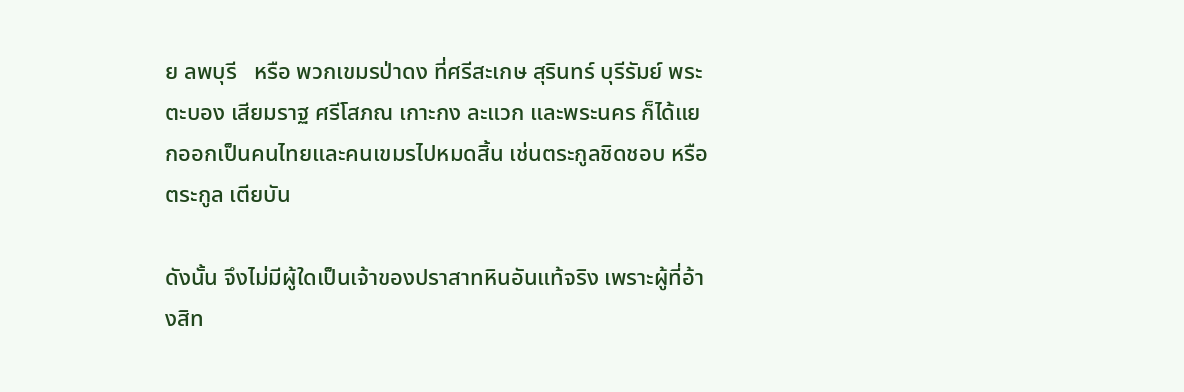ย ลพบุรี   หรือ พวกเขมรป่าดง ที่ศรีสะเกษ สุรินทร์ บุรีรัมย์ พระตะบอง เสียมราฐ ศรีโสภณ เกาะกง ละแวก และพระนคร ก็ได้แยกออกเป็นคนไทยและคนเขมรไปหมดสิ้น เช่นตระกูลชิดชอบ หรือ ตระกูล เตียบัน

ดังนั้น จึงไม่มีผู้ใดเป็นเจ้าของปราสาทหินอันแท้จริง เพราะผู้ที่อ้างสิท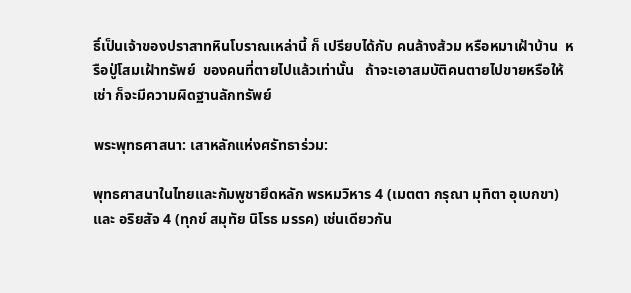ธิ์เป็นเจ้าของปราสาทหินโบราณเหล่านี้ ก็ เปรียบได้กับ คนล้างส้วม หรือหมาเฝ้าบ้าน  หรือปู่โสมเฝ้าทรัพย์  ของคนที่ตายไปแล้วเท่านั้น   ถ้าจะเอาสมบัติคนตายไปขายหรือให้เช่า ก็จะมีความผิดฐานลักทรัพย์

พระพุทธศาสนา: เสาหลักแห่งศรัทธาร่วม:

พุทธศาสนาในไทยและกัมพูชายึดหลัก พรหมวิหาร 4 (เมตตา กรุณา มุทิตา อุเบกขา) และ อริยสัจ 4 (ทุกข์ สมุทัย นิโรธ มรรค) เช่นเดียวกัน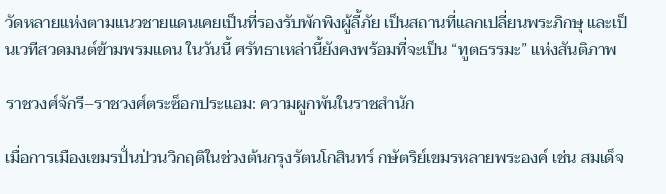วัดหลายแห่งตามแนวชายแดนเคยเป็นที่รองรับพักพิงผู้ลี้ภัย เป็นสถานที่แลกเปลี่ยนพระภิกษุ และเป็นเวทีสวดมนต์ข้ามพรมแดน ในวันนี้ ศรัทธาเหล่านี้ยังคงพร้อมที่จะเป็น “ทูตธรรมะ” แห่งสันติภาพ

ราชวงศ์จักรี–ราชวงศ์ตระซ็อกประแอม: ความผูกพันในราชสำนัก

เมื่อการเมืองเขมรปั่นป่วนวิกฤติในช่วงต้นกรุงรัตนโกสินทร์ กษัตริย์เขมรหลายพระองค์ เช่น สมเด็จ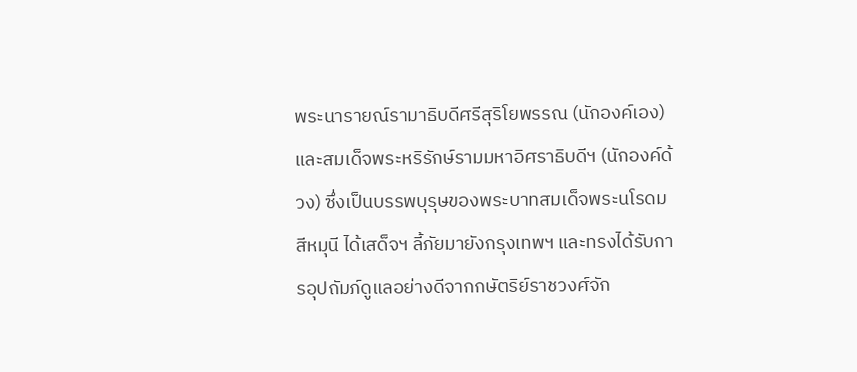พระนารายณ์รามาธิบดีศรีสุริโยพรรณ (นักองค์เอง) และสมเด็จพระหริรักษ์รามมหาอิศราธิบดีฯ (นักองค์ด้วง) ซึ่งเป็นบรรพบุรุษของพระบาทสมเด็จพระนโรดม สีหมุนี ได้เสด็จฯ ลี้ภัยมายังกรุงเทพฯ และทรงได้รับการอุปถัมภ์ดูแลอย่างดีจากกษัตริย์ราชวงศ์จัก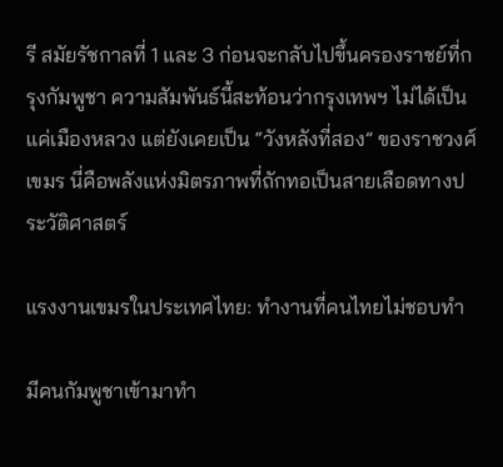รี สมัยรัชกาลที่ 1 และ 3 ก่อนจะกลับไปขึ้นครองราชย์ที่กรุงกัมพูชา ความสัมพันธ์นี้สะท้อนว่ากรุงเทพฯ ไม่ได้เป็นแค่เมืองหลวง แต่ยังเคยเป็น “วังหลังที่สอง” ของราชวงศ์เขมร นี่คือพลังแห่งมิตรภาพที่ถักทอเป็นสายเลือดทางประวัติศาสตร์

แรงงานเขมรในประเทศไทย: ทำงานที่คนไทยไม่ชอบทำ

มีคนกัมพูชาเข้ามาทำ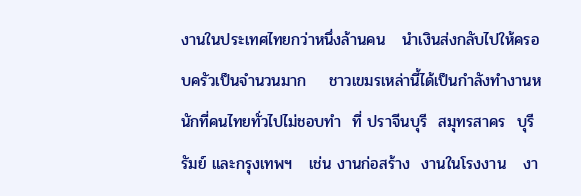งานในประเทศไทยกว่าหนึ่งล้านคน   นำเงินส่งกลับไปให้ครอบครัวเป็นจำนวนมาก    ชาวเขมรเหล่านี้ได้เป็นกำลังทำงานหนักที่คนไทยทั่วไปไม่ชอบทำ  ที่ ปราจีนบุรี  สมุทรสาคร  บุรีรัมย์ และกรุงเทพฯ   เช่น งานก่อสร้าง  งานในโรงงาน   งา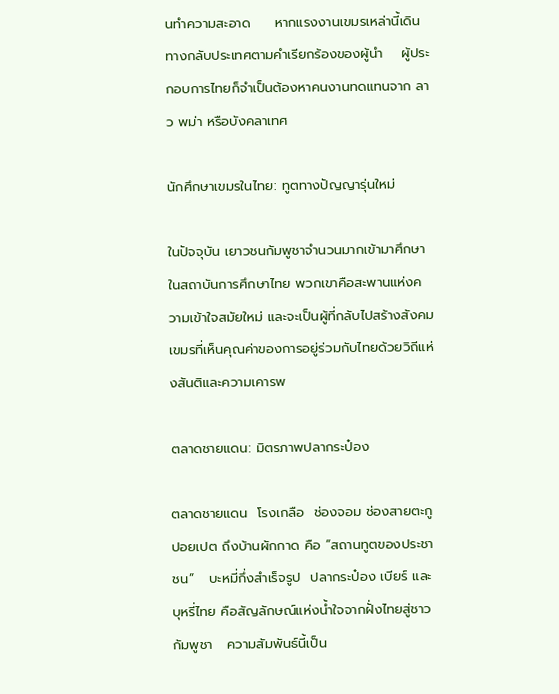นทำความสะอาด     หากแรงงานเขมรเหล่านี้เดินทางกลับประเทศตามคำเรียกร้องของผู้นำ    ผู้ประกอบการไทยก็จำเป็นต้องหาคนงานทดแทนจาก ลาว พม่า หรือบังคลาเทศ

นักศึกษาเขมรในไทย: ทูตทางปัญญารุ่นใหม่

ในปัจจุบัน เยาวชนกัมพูชาจำนวนมากเข้ามาศึกษาในสถาบันการศึกษาไทย พวกเขาคือสะพานแห่งความเข้าใจสมัยใหม่ และจะเป็นผู้ที่กลับไปสร้างสังคมเขมรที่เห็นคุณค่าของการอยู่ร่วมกับไทยด้วยวิถีแห่งสันติและความเคารพ

ตลาดชายแดน: มิตรภาพปลากระป๋อง

ตลาดชายแดน  โรงเกลือ  ช่องจอม ช่องสายตะกู ปอยเปต ถึงบ้านผักกาด คือ “สถานทูตของประชาชน”   บะหมี่กึ่งสำเร็จรูป  ปลากระป๋อง เบียร์ และบุหรี่ไทย คือสัญลักษณ์แห่งน้ำใจจากฝั่งไทยสู่ชาวกัมพูชา   ความสัมพันธ์นี้เป็น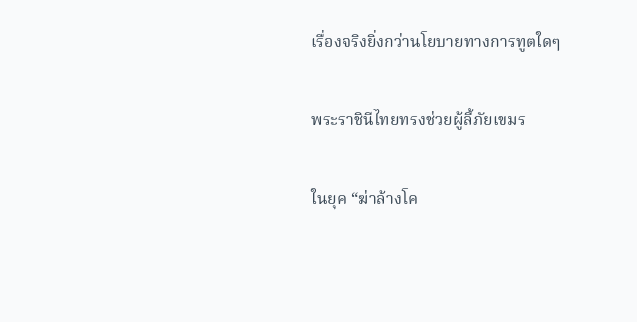เรื่องจริงยิ่งกว่านโยบายทางการทูตใดๆ

พระราชินีไทยทรงช่วยผู้ลี้ภัยเขมร

ในยุค “ฆ่าล้างโค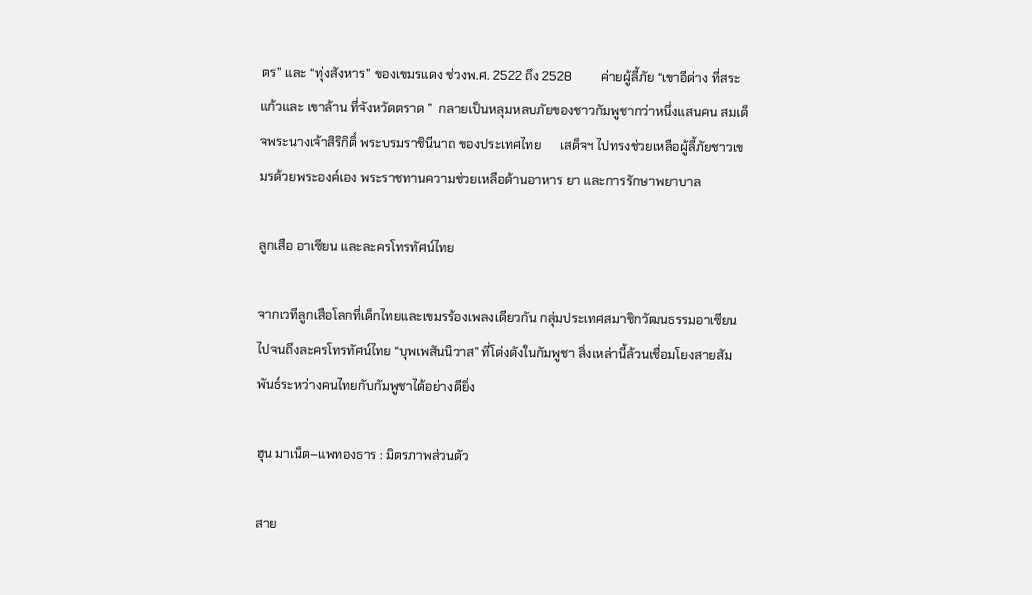ตร” และ “ทุ่งสังหาร” ของเขมรแดง ช่วงพ.ศ. 2522 ถึง 2528         ค่ายผู้ลี้ภัย “เขาอีด่าง ที่สระแก้วและ เขาล้าน ที่จังหวัดตราด ”  กลายเป็นหลุมหลบภัยของชาวกัมพูชากว่าหนึ่งแสนคน สมเด็จพระนางเจ้าสิริกิติ์ พระบรมราชินีนาถ ของประเทศไทย      เสด็จฯ ไปทรงช่วยเหลือผู้ลี้ภัยชาวเขมรด้วยพระองค์เอง พระราชทานความช่วยเหลือด้านอาหาร ยา และการรักษาพยาบาล

ลูกเสือ อาเซียน และละครโทรทัศน์ไทย

จากเวทีลูกเสือโลกที่เด็กไทยและเขมรร้องเพลงเดียวกัน กลุ่มประเทศสมาชิกวัฒนธรรมอาเซียน ไปจนถึงละครโทรทัศน์ไทย “บุพเพสันนิวาส” ที่โด่งดังในกัมพูชา สิ่งเหล่านี้ล้วนเชื่อมโยงสายสัมพันธ์ระหว่างคนไทยกับกัมพูชาได้อย่างดียิ่ง

ฮุน มาเน็ต–แพทองธาร : มิตรภาพส่วนตัว

สาย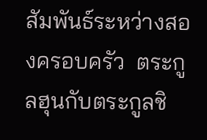สัมพันธ์ระหว่างสองครอบครัว  ตระกูลฮุนกับตระกูลชิ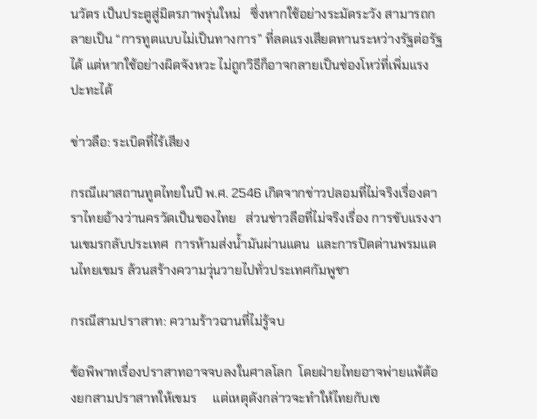นวัตร เป็นประตูสู่มิตรภาพรุ่นใหม่   ซึ่งหากใช้อย่างระมัดระวัง สามารถกลายเป็น “การทูตแบบไม่เป็นทางการ” ที่ลดแรงเสียดทานระหว่างรัฐต่อรัฐได้ แต่หากใช้อย่างผิดจังหวะ ไม่ถูกวิธีก็อาจกลายเป็นช่องโหว่ที่เพิ่มแรงปะทะได้

ข่าวลือ: ระเบิดที่ไร้เสียง

กรณีเผาสถานทูตไทยในปี พ.ศ. 2546 เกิดจากข่าวปลอมที่ไม่จริงเรื่องดาราไทยอ้างว่านครวัดเป็นของไทย   ส่วนข่าวลือที่ไม่จริงเรื่อง การขับแรงงานเขมรกลับประเทศ  การห้ามส่งน้ำมันผ่านแดน  และการปิดด่านพรมแดนไทยเขมร ล้วนสร้างความวุ่นวายไปทั่วประเทศกัมพูชา

กรณีสามปราสาท: ความร้าวฉานที่ไม่รู้จบ

ข้อพิพาทเรื่องปราสาทอาจจบลงในศาลโลก  โดยฝ่ายไทยอาจพ่ายแพ้ต้องยกสามปราสาทให้เขมร     แต่เหตุดังกล่าวจะทำให้ไทยกับเข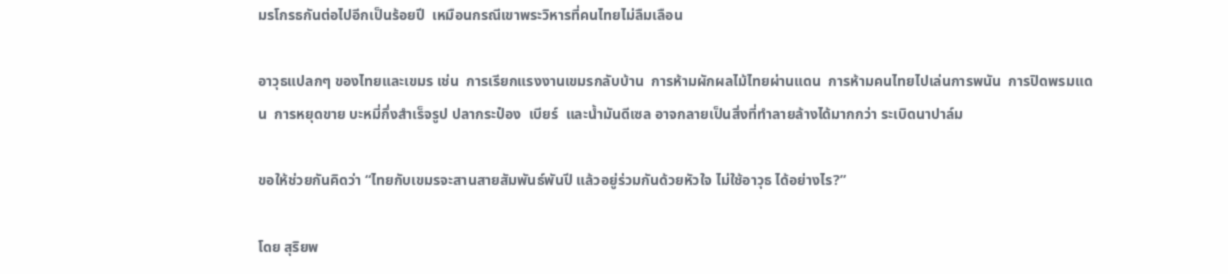มรโกรธกันต่อไปอีกเป็นร้อยปี  เหมือนกรณีเขาพระวิหารที่คนไทยไม่ลืมเลือน

อาวุธแปลกๆ ของไทยและเขมร เช่น  การเรียกแรงงานเขมรกลับบ้าน  การห้ามผักผลไม้ไทยผ่านแดน  การห้ามคนไทยไปเล่นการพนัน  การปิดพรมแดน  การหยุดขาย บะหมี่กึ่งสำเร็จรูป ปลากระป๋อง  เบียร์  และน้ำมันดีเซล อาจกลายเป็นสิ่งที่ทำลายล้างได้มากกว่า ระเบิดนาปาล์ม

ขอให้ช่วยกันคิดว่า “ไทยกับเขมรจะสานสายสัมพันธ์พันปี แล้วอยู่ร่วมกันด้วยหัวใจ ไม่ใช้อาวุธ ได้อย่างไร?”

โดย สุริยพ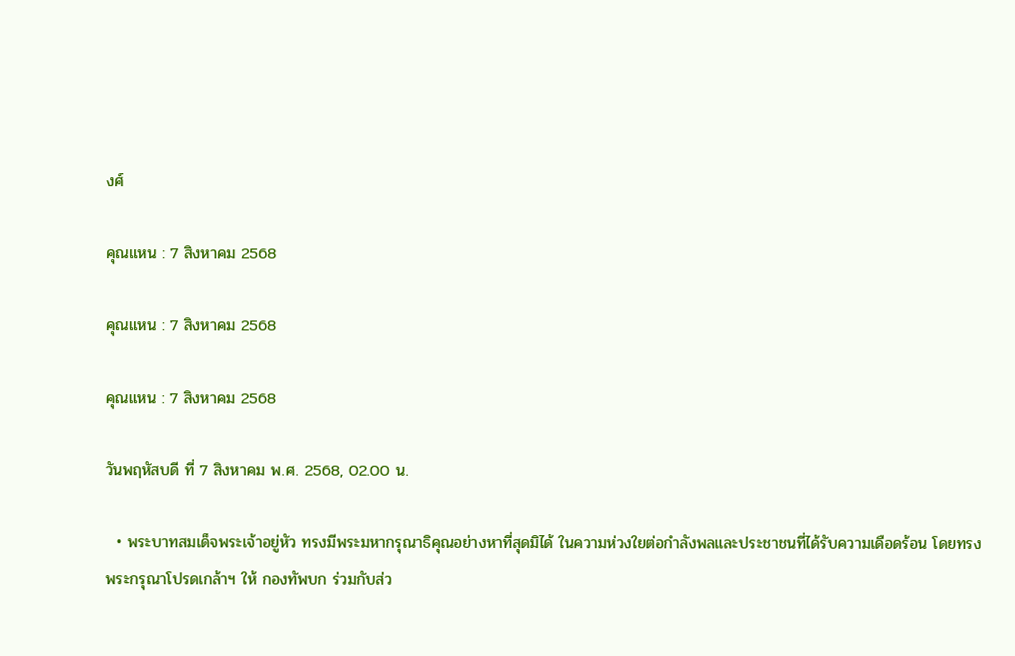งศ์

คุณแหน : 7 สิงหาคม 2568

คุณแหน : 7 สิงหาคม 2568

คุณแหน : 7 สิงหาคม 2568

วันพฤหัสบดี ที่ 7 สิงหาคม พ.ศ. 2568, 02.00 น.

  • พระบาทสมเด็จพระเจ้าอยู่หัว ทรงมีพระมหากรุณาธิคุณอย่างหาที่สุดมิได้ ในความห่วงใยต่อกำลังพลและประชาชนที่ได้รับความเดือดร้อน โดยทรงพระกรุณาโปรดเกล้าฯ ให้ กองทัพบก ร่วมกับส่ว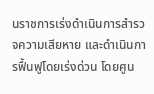นราชการเร่งดำเนินการสำรวจความเสียหาย และดำเนินการฟื้นฟูโดยเร่งด่วน โดยศูน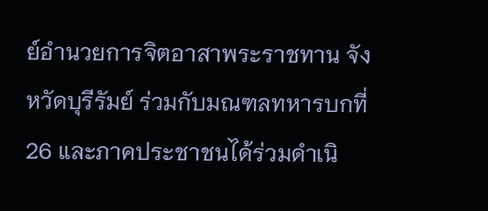ย์อำนวยการจิตอาสาพระราชทาน จังหวัดบุรีรัมย์ ร่วมกับมณฑลทหารบกที่ 26 และภาคประชาชนได้ร่วมดำเนิ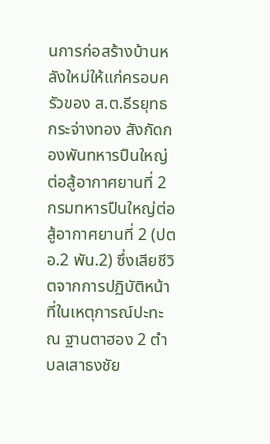นการก่อสร้างบ้านหลังใหม่ให้แก่ครอบครัวของ ส.ต.ธีรยุทธ กระจ่างทอง สังกัดกองพันทหารปืนใหญ่ต่อสู้อากาศยานที่ 2 กรมทหารปืนใหญ่ต่อสู้อากาศยานที่ 2 (ปตอ.2 พัน.2) ซึ่งเสียชีวิตจากการปฏิบัติหน้าที่ในเหตุการณ์ปะทะ ณ ฐานตาฮอง 2 ตำบลเสาธงชัย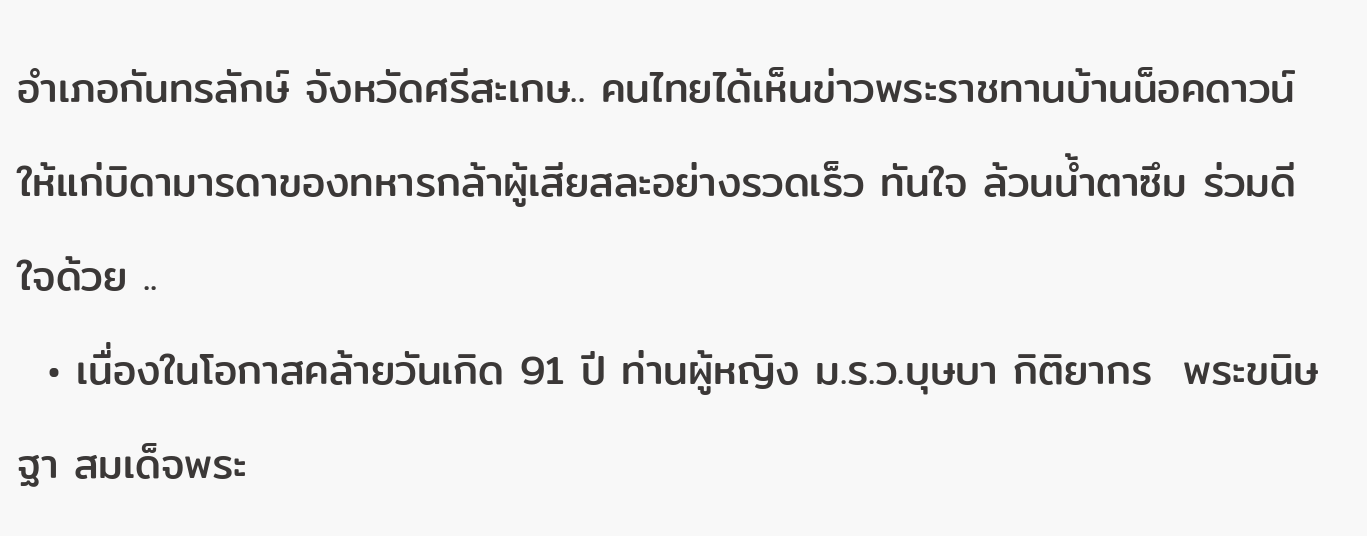อำเภอกันทรลักษ์ จังหวัดศรีสะเกษ.. คนไทยได้เห็นข่าวพระราชทานบ้านน็อคดาวน์ให้แก่บิดามารดาของทหารกล้าผู้เสียสละอย่างรวดเร็ว ทันใจ ล้วนน้ำตาซึม ร่วมดีใจด้วย ..
  • เนื่องในโอกาสคล้ายวันเกิด 91 ปี ท่านผู้หญิง ม.ร.ว.บุษบา กิติยากร  พระขนิษฐา สมเด็จพระ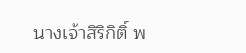นางเจ้าสิริกิติ์ พ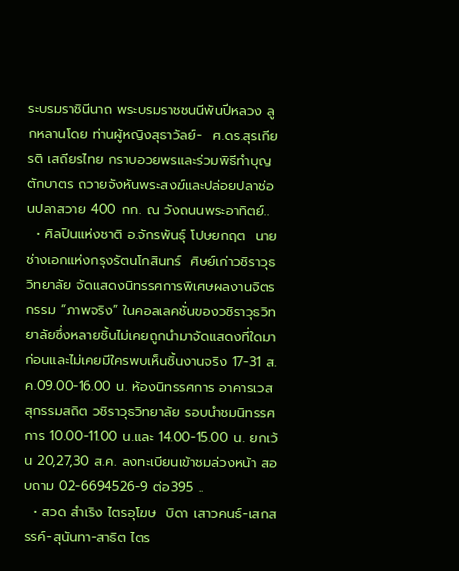ระบรมราชินีนาถ พระบรมราชชนนีพันปีหลวง ลูกหลานโดย ท่านผู้หญิงสุธาวัลย์-  ศ.ดร.สุรเกียรติ เสถียรไทย กราบอวยพรและร่วมพิธีทำบุญตักบาตร ถวายจังหันพระสงฆ์และปล่อยปลาช่อนปลาสวาย 400 กก. ณ วังถนนพระอาทิตย์..
  • ศิลปินแห่งชาติ อ.จักรพันธุ์ โปษยกฤต  นายช่างเอกแห่งกรุงรัตนโกสินทร์  ศิษย์เก่าวชิราวุธวิทยาลัย จัดแสดงนิทรรศการพิเศษผลงานจิตรกรรม “ภาพจริง” ในคอลเลคชั่นของวชิราวุธวิทยาลัยซึ่งหลายชิ้นไม่เคยถูกนำมาจัดแสดงที่ใดมาก่อนและไม่เคยมีใครพบเห็นชิ้นงานจริง 17-31 ส.ค.09.00-16.00 น. ห้องนิทรรศการ อาคารเวสสุกรรมสถิต วชิราวุธวิทยาลัย รอบนำชมนิทรรศการ 10.00-11.00 น.และ 14.00-15.00 น. ยกเว้น 20,27,30 ส.ค. ลงทะเบียนเข้าชมล่วงหน้า สอบถาม 02-6694526-9 ต่อ395 ..
  • สวด สำเริง ไตรอุโฆษ  บิดา เสาวคนธ์-เสกสรรค์-สุนันทา-สาธิต ไตร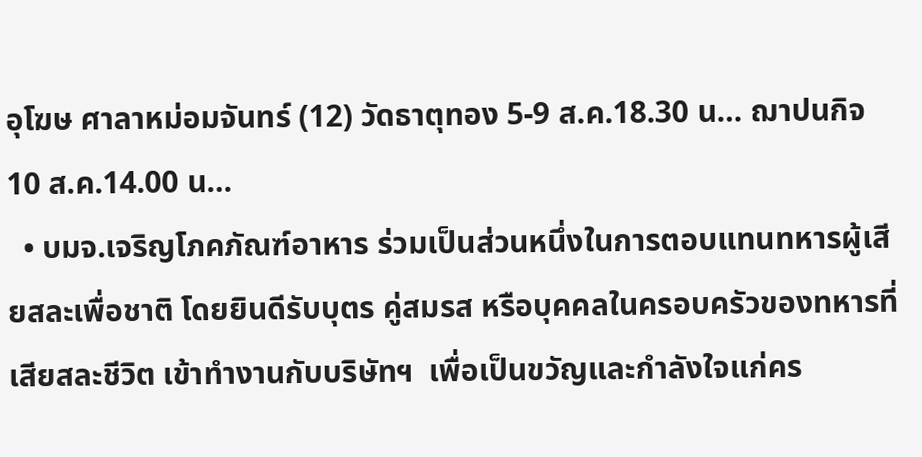อุโฆษ ศาลาหม่อมจันทร์ (12) วัดธาตุทอง 5-9 ส.ค.18.30 น… ฌาปนกิจ 10 ส.ค.14.00 น…
  • บมจ.เจริญโภคภัณฑ์อาหาร ร่วมเป็นส่วนหนึ่งในการตอบแทนทหารผู้เสียสละเพื่อชาติ โดยยินดีรับบุตร คู่สมรส หรือบุคคลในครอบครัวของทหารที่เสียสละชีวิต เข้าทำงานกับบริษัทฯ  เพื่อเป็นขวัญและกำลังใจแก่คร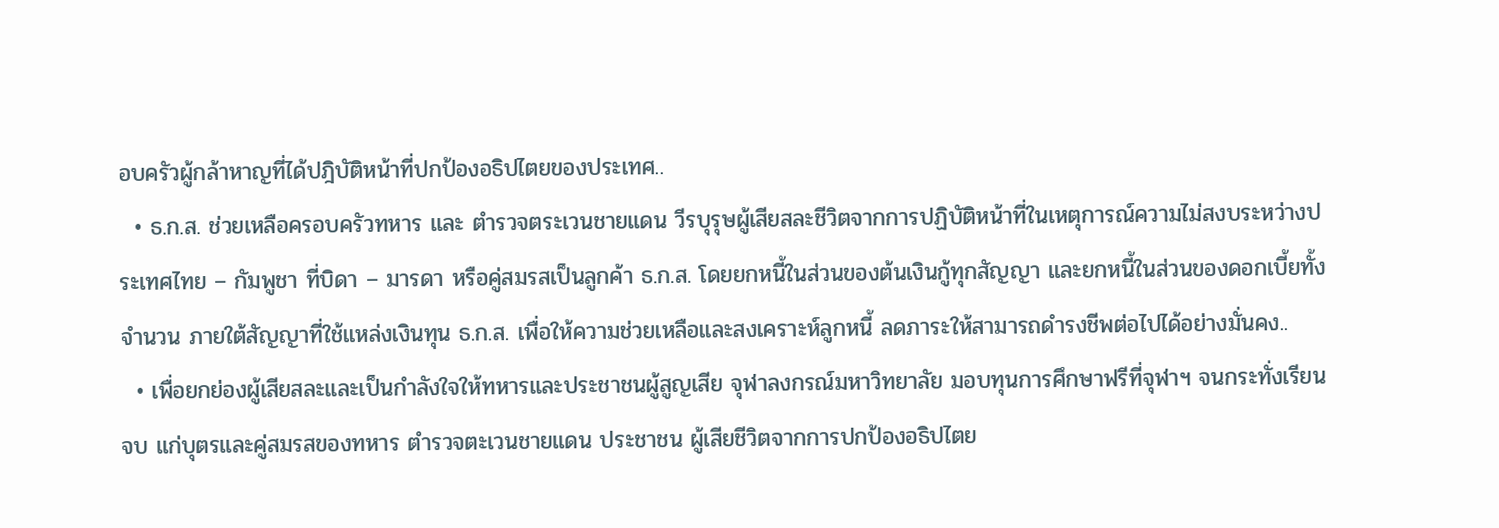อบครัวผู้กล้าหาญที่ได้ปฎิบัติหน้าที่ปกป้องอธิปไตยของประเทศ..
  • ธ.ก.ส. ช่วยเหลือครอบครัวทหาร และ ตำรวจตระเวนชายแดน วีรบุรุษผู้เสียสละชีวิตจากการปฏิบัติหน้าที่ในเหตุการณ์ความไม่สงบระหว่างประเทศไทย – กัมพูชา ที่บิดา – มารดา หรือคู่สมรสเป็นลูกค้า ธ.ก.ส. โดยยกหนี้ในส่วนของต้นเงินกู้ทุกสัญญา และยกหนี้ในส่วนของดอกเบี้ยทั้งจำนวน ภายใต้สัญญาที่ใช้แหล่งเงินทุน ธ.ก.ส. เพื่อให้ความช่วยเหลือและสงเคราะห์ลูกหนี้ ลดภาระให้สามารถดำรงชีพต่อไปได้อย่างมั่นคง..
  • เพื่อยกย่องผู้เสียสละและเป็นกำลังใจให้ทหารและประชาชนผู้สูญเสีย จุฬาลงกรณ์มหาวิทยาลัย มอบทุนการศึกษาฟรีที่จุฬาฯ จนกระทั่งเรียนจบ แก่บุตรและคู่สมรสของทหาร ตำรวจตะเวนชายแดน ประชาชน ผู้เสียชีวิตจากการปกป้องอธิปไตย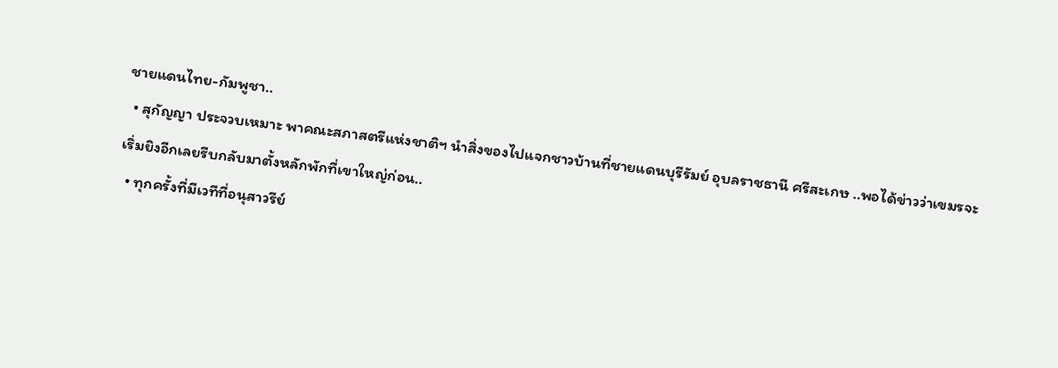ชายแดนไทย-กัมพูชา..
  • สุกัญญา ประจวบเหมาะ พาคณะสภาสตรีแห่งชาติฯ นำสิ่งของไปแจกชาวบ้านที่ชายแดนบุรีรัมย์ อุบลราชธานี ศรีสะเกษ ..พอได้ข่าวว่าเขมรจะเริ่มยิงอีกเลยรีบกลับมาตั้งหลักพักที่เขาใหญ่ก่อน..
  • ทุกครั้งที่มีเวทีที่อนุสาวรีย์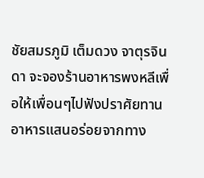ชัยสมรภูมิ เต็มดวง จาตุรจินดา จะจองร้านอาหารพงหลีเพื่อให้เพื่อนๆไปฟังปราศัยทานอาหารแสนอร่อยจากทาง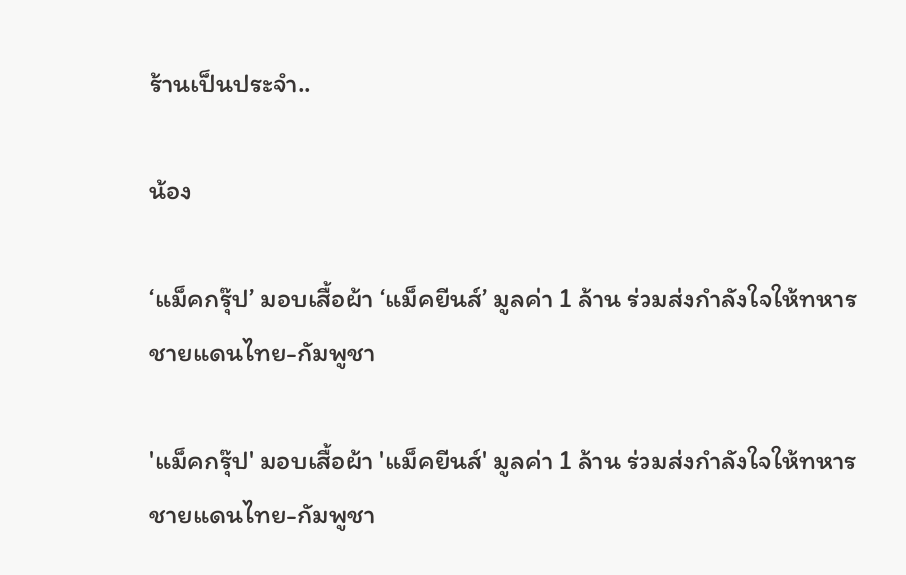ร้านเป็นประจำ..

น้อง

‘แม็คกรุ๊ป’ มอบเสื้อผ้า ‘แม็คยีนส์’ มูลค่า 1 ล้าน ร่วมส่งกำลังใจให้ทหารชายแดนไทย-กัมพูชา

'แม็คกรุ๊ป' มอบเสื้อผ้า 'แม็คยีนส์' มูลค่า 1 ล้าน ร่วมส่งกำลังใจให้ทหารชายแดนไทย-กัมพูชา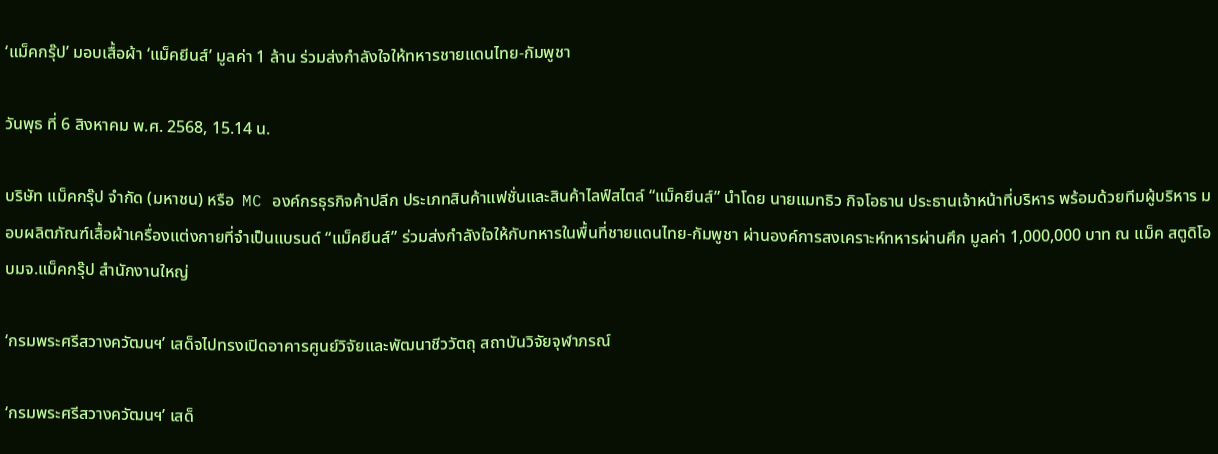‘แม็คกรุ๊ป’ มอบเสื้อผ้า ‘แม็คยีนส์’ มูลค่า 1 ล้าน ร่วมส่งกำลังใจให้ทหารชายแดนไทย-กัมพูชา

วันพุธ ที่ 6 สิงหาคม พ.ศ. 2568, 15.14 น.

บริษัท แม็คกรุ๊ป จำกัด (มหาชน) หรือ  MC องค์กรธุรกิจค้าปลีก ประเภทสินค้าแฟชั่นและสินค้าไลฟ์สไตล์ “แม็คยีนส์” นำโดย นายแมทธิว กิจโอธาน ประธานเจ้าหน้าที่บริหาร พร้อมด้วยทีมผู้บริหาร มอบผลิตภัณฑ์เสื้อผ้าเครื่องแต่งกายที่จำเป็นแบรนด์ “แม็คยีนส์” ร่วมส่งกำลังใจให้กับทหารในพื้นที่ชายแดนไทย-กัมพูชา ผ่านองค์การสงเคราะห์ทหารผ่านศึก มูลค่า 1,000,000 บาท ณ แม็ค สตูดิโอ บมจ.แม็คกรุ๊ป สำนักงานใหญ่

‘กรมพระศรีสวางควัฒนฯ’ เสด็จไปทรงเปิดอาคารศูนย์วิจัยและพัฒนาชีววัตถุ สถาบันวิจัยจุฬาภรณ์

‘กรมพระศรีสวางควัฒนฯ’ เสด็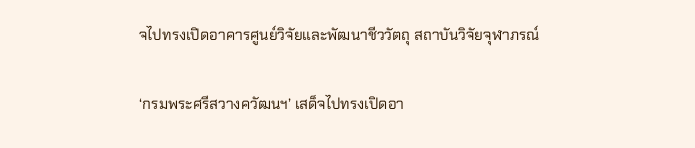จไปทรงเปิดอาคารศูนย์วิจัยและพัฒนาชีววัตถุ สถาบันวิจัยจุฬาภรณ์

‘กรมพระศรีสวางควัฒนฯ’ เสด็จไปทรงเปิดอา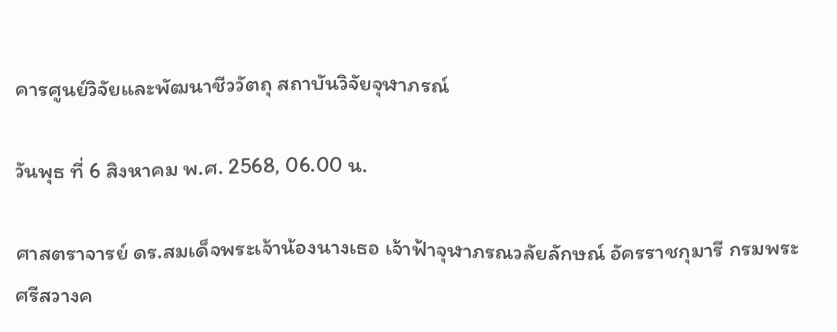คารศูนย์วิจัยและพัฒนาชีววัตถุ สถาบันวิจัยจุฬาภรณ์

วันพุธ ที่ 6 สิงหาคม พ.ศ. 2568, 06.00 น.

ศาสตราจารย์ ดร.สมเด็จพระเจ้าน้องนางเธอ เจ้าฟ้าจุฬาภรณวลัยลักษณ์ อัครราชกุมารี กรมพระศรีสวางค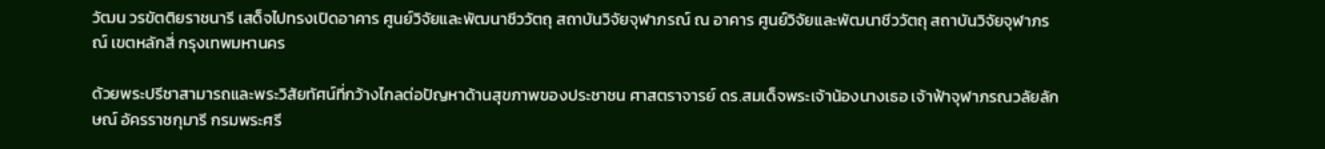วัฒน วรขัตติยราชนารี เสด็จไปทรงเปิดอาคาร ศูนย์วิจัยและพัฒนาชีววัตถุ สถาบันวิจัยจุฬาภรณ์ ณ อาคาร ศูนย์วิจัยและพัฒนาชีววัตถุ สถาบันวิจัยจุฬาภรณ์ เขตหลักสี่ กรุงเทพมหานคร

ด้วยพระปรีชาสามารถและพระวิสัยทัศน์ที่กว้างไกลต่อปัญหาด้านสุขภาพของประชาชน ศาสตราจารย์ ดร.สมเด็จพระเจ้าน้องนางเธอ เจ้าฟ้าจุฬาภรณวลัยลักษณ์ อัครราชกุมารี กรมพระศรี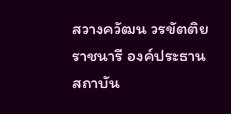สวางควัฒน วรขัตติยราชนารี องค์ประธานสถาบัน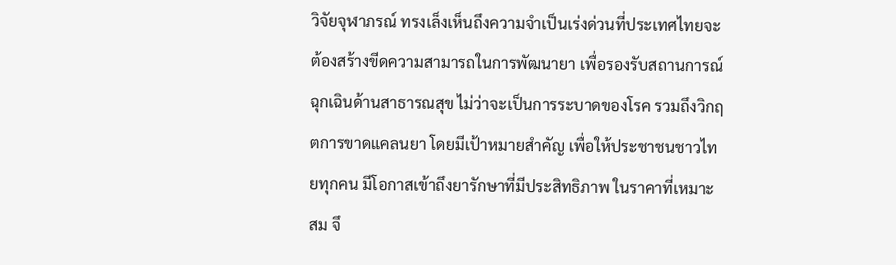วิจัยจุฬาภรณ์ ทรงเล็งเห็นถึงความจำเป็นเร่งด่วนที่ประเทศไทยจะต้องสร้างขีดความสามารถในการพัฒนายา เพื่อรองรับสถานการณ์ฉุกเฉินด้านสาธารณสุข ไม่ว่าจะเป็นการระบาดของโรค รวมถึงวิกฤตการขาดแคลนยา โดยมีเป้าหมายสำคัญ เพื่อให้ประชาชนชาวไทยทุกคน มีโอกาสเข้าถึงยารักษาที่มีประสิทธิภาพ ในราคาที่เหมาะสม จึ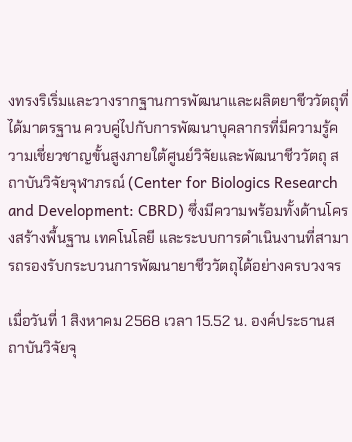งทรงริเริ่มและวางรากฐานการพัฒนาและผลิตยาชีววัตถุที่ได้มาตรฐาน ควบคู่ไปกับการพัฒนาบุคลากรที่มีความรู้ความเชี่ยวชาญขั้นสูงภายใต้ศูนย์วิจัยและพัฒนาชีววัตถุ สถาบันวิจัยจุฬาภรณ์ (Center for Biologics Research and Development: CBRD) ซึ่งมีความพร้อมทั้งด้านโครงสร้างพื้นฐาน เทคโนโลยี และระบบการดำเนินงานที่สามารถรองรับกระบวนการพัฒนายาชีววัตถุได้อย่างครบวงจร

เมื่อวันที่ 1 สิงหาคม 2568 เวลา 15.52 น. องค์ประธานสถาบันวิจัยจุ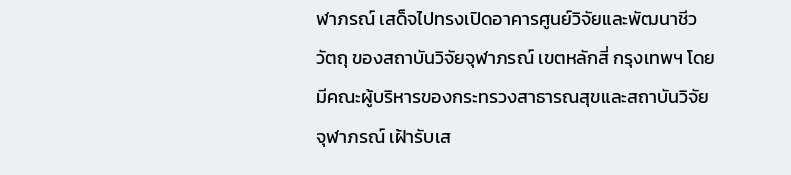ฬาภรณ์ เสด็จไปทรงเปิดอาคารศูนย์วิจัยและพัฒนาชีววัตถุ ของสถาบันวิจัยจุฬาภรณ์ เขตหลักสี่ กรุงเทพฯ โดยมีคณะผู้บริหารของกระทรวงสาธารณสุขและสถาบันวิจัยจุฬาภรณ์ เฝ้ารับเส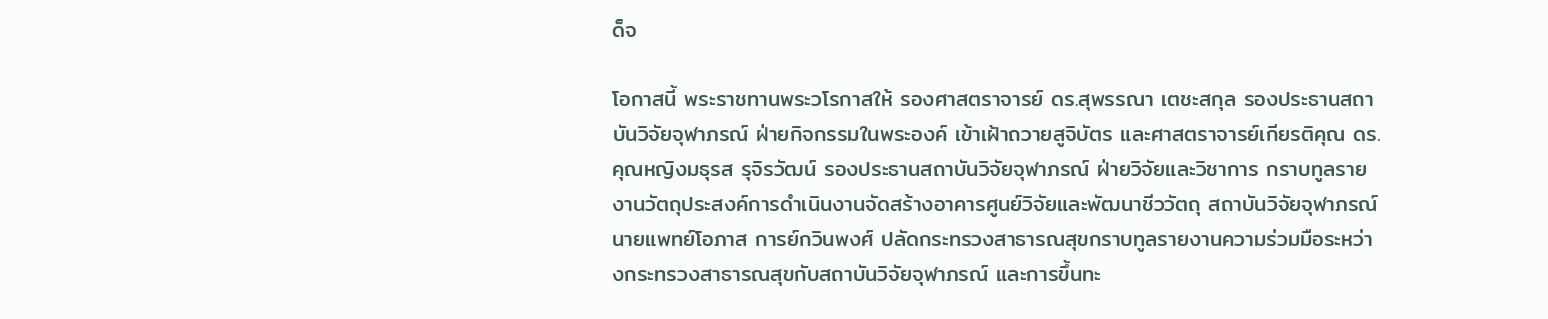ด็จ

โอกาสนี้ พระราชทานพระวโรกาสให้ รองศาสตราจารย์ ดร.สุพรรณา เตชะสกุล รองประธานสถาบันวิจัยจุฬาภรณ์ ฝ่ายกิจกรรมในพระองค์ เข้าเฝ้าถวายสูจิบัตร และศาสตราจารย์เกียรติคุณ ดร.คุณหญิงมธุรส รุจิรวัฒน์ รองประธานสถาบันวิจัยจุฬาภรณ์ ฝ่ายวิจัยและวิชาการ กราบทูลรายงานวัตถุประสงค์การดำเนินงานจัดสร้างอาคารศูนย์วิจัยและพัฒนาชีววัตถุ สถาบันวิจัยจุฬาภรณ์ นายแพทย์โอภาส การย์กวินพงศ์ ปลัดกระทรวงสาธารณสุขกราบทูลรายงานความร่วมมือระหว่างกระทรวงสาธารณสุขกับสถาบันวิจัยจุฬาภรณ์ และการขึ้นทะ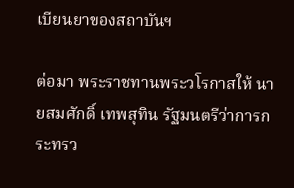เบียนยาของสถาบันฯ

ต่อมา พระราชทานพระวโรกาสให้ นายสมศักดิ์ เทพสุทิน รัฐมนตรีว่าการกระทรว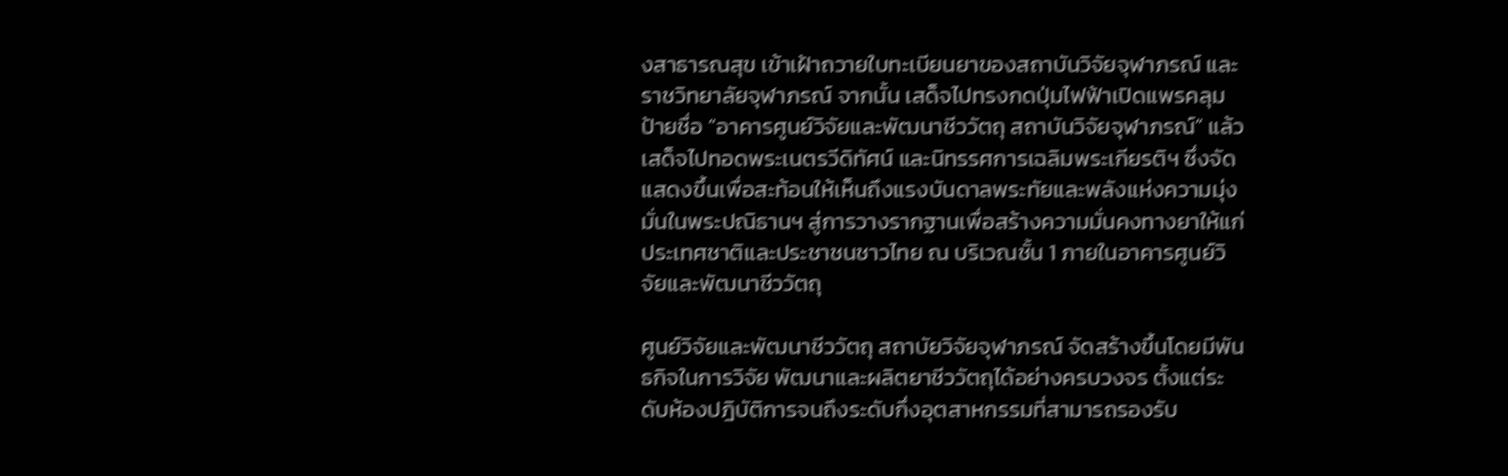งสาธารณสุข เข้าเฝ้าถวายใบทะเบียนยาของสถาบันวิจัยจุฬาภรณ์ และราชวิทยาลัยจุฬาภรณ์ จากนั้น เสด็จไปทรงกดปุ่มไฟฟ้าเปิดแพรคลุมป้ายชื่อ “อาคารศูนย์วิจัยและพัฒนาชีววัตถุ สถาบันวิจัยจุฬาภรณ์” แล้วเสด็จไปทอดพระเนตรวีดิทัศน์ และนิทรรศการเฉลิมพระเกียรติฯ ซึ่งจัดแสดงขึ้นเพื่อสะท้อนให้เห็นถึงแรงบันดาลพระทัยและพลังแห่งความมุ่งมั่นในพระปณิธานฯ สู่การวางรากฐานเพื่อสร้างความมั่นคงทางยาให้แก่ประเทศชาติและประชาชนชาวไทย ณ บริเวณชั้น 1 ภายในอาคารศูนย์วิจัยและพัฒนาชีววัตถุ

ศูนย์วิจัยและพัฒนาชีววัตถุ สถาบัยวิจัยจุฬาภรณ์ จัดสร้างขึ้นโดยมีพันธกิจในการวิจัย พัฒนาและผลิตยาชีววัตถุได้อย่างครบวงจร ตั้งแต่ระดับห้องปฎิบัติการจนถึงระดับกึ่งอุตสาหกรรมที่สามารถรองรับ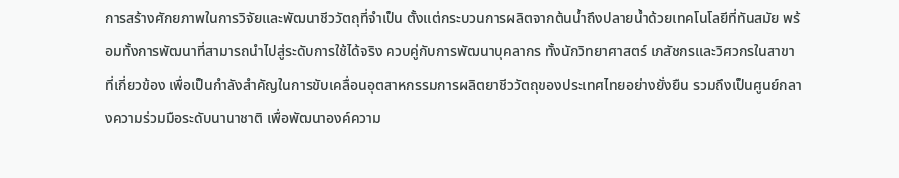การสร้างศักยภาพในการวิจัยและพัฒนาชีววัตถุที่จำเป็น ตั้งแต่กระบวนการผลิตจากต้นน้ำถึงปลายน้ำด้วยเทคโนโลยีที่ทันสมัย พร้อมทั้งการพัฒนาที่สามารถนำไปสู่ระดับการใช้ได้จริง ควบคู่กับการพัฒนาบุคลากร ทั้งนักวิทยาศาสตร์ เภสัชกรและวิศวกรในสาขาที่เกี่ยวข้อง เพื่อเป็นกำลังสำคัญในการขับเคลื่อนอุตสาหกรรมการผลิตยาชีววัตถุของประเทศไทยอย่างยั่งยืน รวมถึงเป็นศูนย์กลางความร่วมมือระดับนานาชาติ เพื่อพัฒนาองค์ความ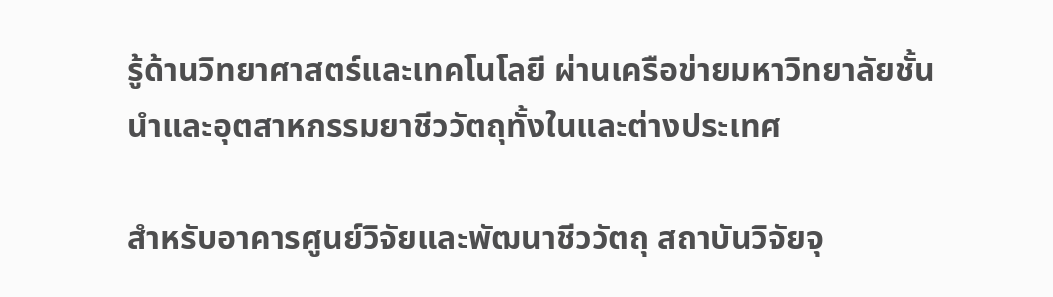รู้ด้านวิทยาศาสตร์และเทคโนโลยี ผ่านเครือข่ายมหาวิทยาลัยชั้นนำและอุตสาหกรรมยาชีววัตถุทั้งในและต่างประเทศ

สำหรับอาคารศูนย์วิจัยและพัฒนาชีววัตถุ สถาบันวิจัยจุ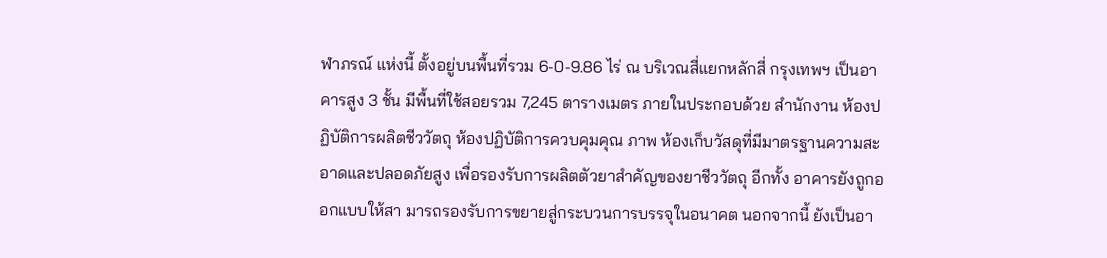ฬาภรณ์ แห่งนี้ ตั้งอยู่บนพื้นที่รวม 6-0-9.86 ไร่ ณ บริเวณสี่แยกหลักสี่ กรุงเทพฯ เป็นอาคารสูง 3 ชั้น มีพื้นที่ใช้สอยรวม 7,245 ตารางเมตร ภายในประกอบด้วย สำนักงาน ห้องปฏิบัติการผลิตชีววัตถุ ห้องปฏิบัติการควบคุมคุณ ภาพ ห้องเก็บวัสดุที่มีมาตรฐานความสะอาดและปลอดภัยสูง เพื่อรองรับการผลิตตัวยาสำคัญของยาชีววัตถุ อีกทั้ง อาคารยังถูกออกแบบให้สา มารถรองรับการขยายสู่กระบวนการบรรจุในอนาคต นอกจากนี้ ยังเป็นอา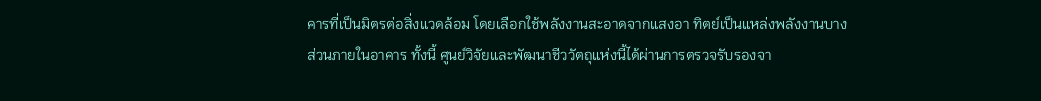คารที่เป็นมิตรต่อสิ่งแวดล้อม โดยเลือกใช้พลังงานสะอาดจากแสงอา ทิตย์เป็นแหล่งพลังงานบางส่วนภายในอาคาร ทั้งนี้ ศูนย์วิจัยและพัฒนาชีววัตถุแห่งนี้ได้ผ่านการตรวจรับรองจา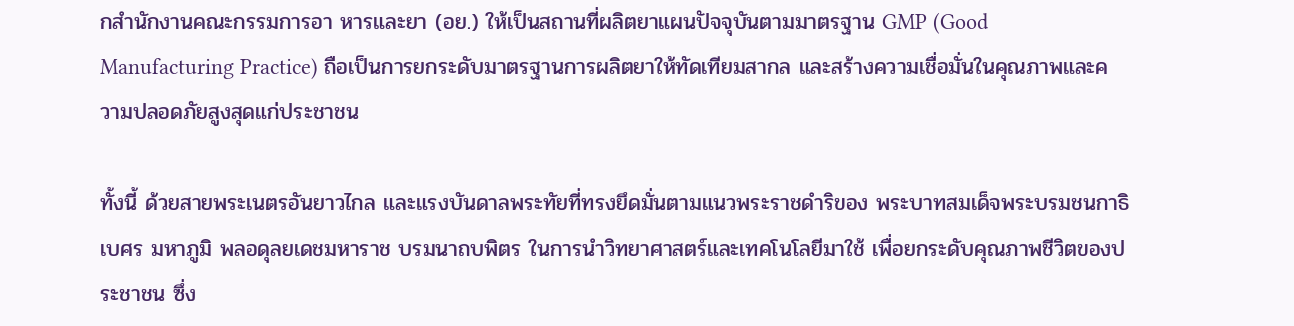กสำนักงานคณะกรรมการอา หารและยา (อย.) ให้เป็นสถานที่ผลิตยาแผนปัจจุบันตามมาตรฐาน GMP (Good Manufacturing Practice) ถือเป็นการยกระดับมาตรฐานการผลิตยาให้ทัดเทียมสากล และสร้างความเชื่อมั่นในคุณภาพและความปลอดภัยสูงสุดแก่ประชาชน

ทั้งนี้ ด้วยสายพระเนตรอันยาวไกล และแรงบันดาลพระทัยที่ทรงยึดมั่นตามแนวพระราชดำริของ พระบาทสมเด็จพระบรมชนกาธิเบศร มหาภูมิ พลอดุลยเดชมหาราช บรมนาถบพิตร ในการนำวิทยาศาสตร์และเทคโนโลยีมาใช้ เพื่อยกระดับคุณภาพชีวิตของประชาชน ซึ่ง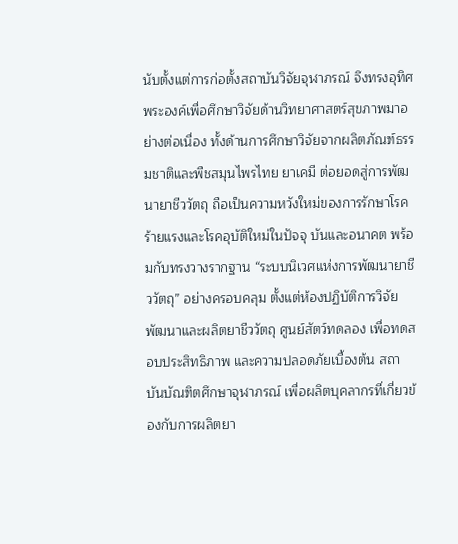นับตั้งแต่การก่อตั้งสถาบันวิจัยจุฬาภรณ์ จึงทรงอุทิศพระองค์เพื่อศึกษาวิจัยด้านวิทยาศาสตร์สุขภาพมาอย่างต่อเนื่อง ทั้งด้านการศึกษาวิจัยจากผลิตภัณฑ์ธรรมชาติและพืชสมุนไพรไทย ยาเคมี ต่อยอดสู่การพัฒนายาชีววัตถุ ถือเป็นความหวังใหม่ของการรักษาโรคร้ายแรงและโรคอุบัติใหม่ในปัจจุ บันและอนาคต พร้อมกับทรงวางรากฐาน “ระบบนิเวศแห่งการพัฒนายาชีววัตถุ” อย่างครอบคลุม ตั้งแต่ห้องปฏิบัติการวิจัยพัฒนาและผลิตยาชีววัตถุ ศูนย์สัตว์ทดลอง เพื่อทดสอบประสิทธิภาพ และความปลอดภัยเบื้องต้น สถาบันบัณฑิตศึกษาจุฬาภรณ์ เพื่อผลิตบุคลากรที่เกี่ยวข้องกับการผลิตยา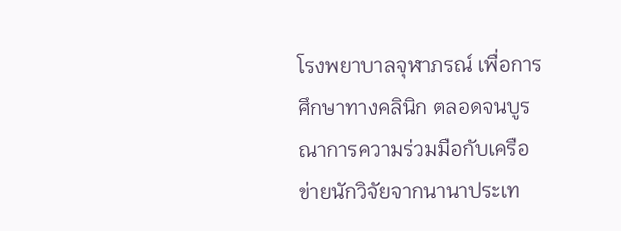โรงพยาบาลจุฬาภรณ์ เพื่อการศึกษาทางคลินิก ตลอดจนบูรณาการความร่วมมือกับเครือข่ายนักวิจัยจากนานาประเท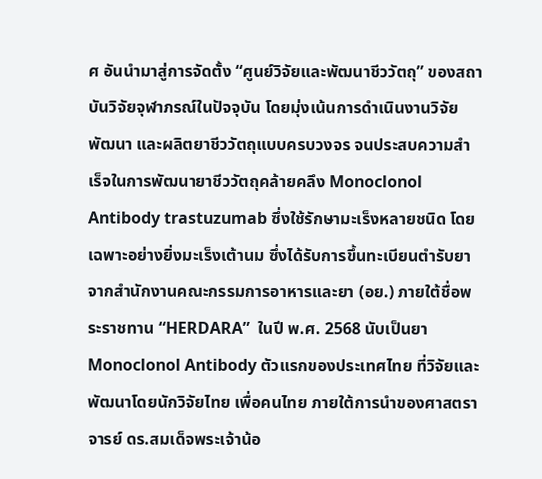ศ อันนำมาสู่การจัดตั้ง “ศูนย์วิจัยและพัฒนาชีววัตถุ” ของสถาบันวิจัยจุฬาภรณ์ในปัจจุบัน โดยมุ่งเน้นการดำเนินงานวิจัย พัฒนา และผลิตยาชีววัตถุแบบครบวงจร จนประสบความสำเร็จในการพัฒนายาชีววัตถุคล้ายคลึง Monoclonol Antibody trastuzumab ซึ่งใช้รักษามะเร็งหลายชนิด โดยเฉพาะอย่างยิ่งมะเร็งเต้านม ซึ่งได้รับการขึ้นทะเบียนตำรับยาจากสำนักงานคณะกรรมการอาหารและยา (อย.) ภายใต้ชื่อพระราชทาน “HERDARA”  ในปี พ.ศ. 2568 นับเป็นยา Monoclonol Antibody ตัวแรกของประเทศไทย ที่วิจัยและพัฒนาโดยนักวิจัยไทย เพื่อคนไทย ภายใต้การนำของศาสตราจารย์ ดร.สมเด็จพระเจ้าน้อ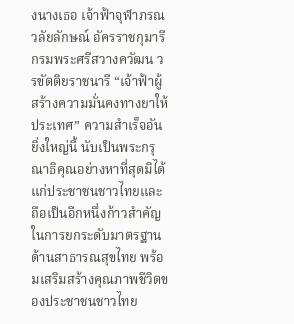งนางเธอ เจ้าฟ้าจุฬาภรณวลัยลักษณ์ อัครราชกุมารี กรมพระศรีสวางควัฒน วรขัตติยราชนารี “เจ้าฟ้าผู้สร้างความมั่นคงทางยาให้ประเทศ” ความสำเร็จอันยิ่งใหญ่นี้ นับเป็นพระกรุณาธิคุณอย่างหาที่สุดมิได้แก่ประชาชนชาวไทยและถือเป็นอีกหนึ่งก้าวสำคัญในการยกระดับมาตรฐานด้านสาธารณสุขไทย พร้อมเสริมสร้างคุณภาพชีวิตของประชาชนชาวไทย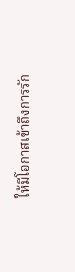ให้มีโอกาสเข้าถึงการรัก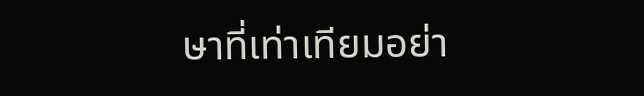ษาที่เท่าเทียมอย่า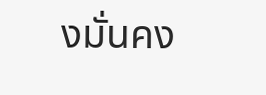งมั่นคง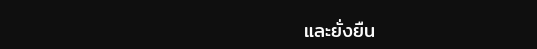และยั่งยืน